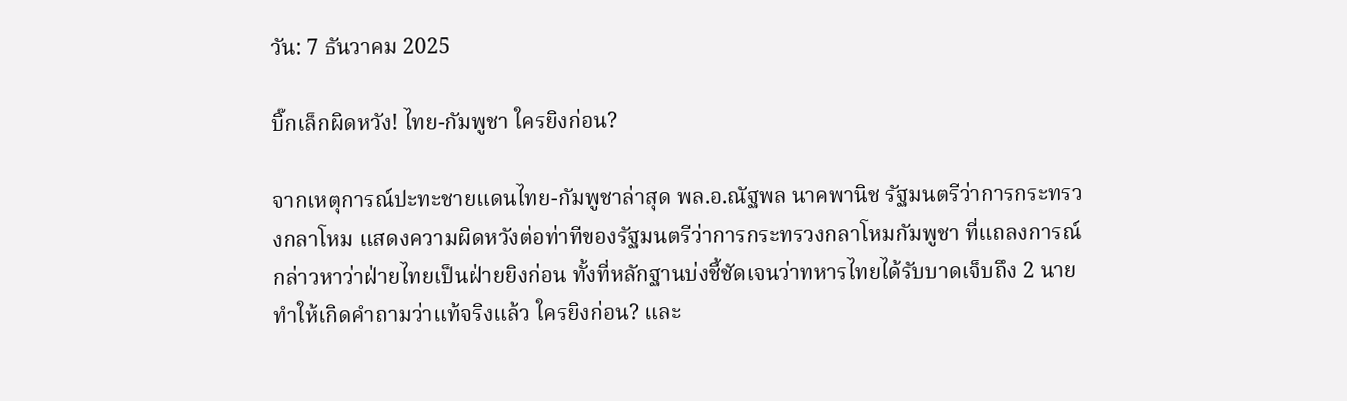วัน: 7 ธันวาคม 2025

บิ๊กเล็กผิดหวัง! ไทย-กัมพูชา ใครยิงก่อน?

จากเหตุการณ์ปะทะชายแดนไทย-กัมพูชาล่าสุด พล.อ.ณัฐพล นาคพานิช รัฐมนตรีว่าการกระทรวงกลาโหม แสดงความผิดหวังต่อท่าทีของรัฐมนตรีว่าการกระทรวงกลาโหมกัมพูชา ที่แถลงการณ์กล่าวหาว่าฝ่ายไทยเป็นฝ่ายยิงก่อน ทั้งที่หลักฐานบ่งชี้ชัดเจนว่าทหารไทยได้รับบาดเจ็บถึง 2 นาย ทำให้เกิดคำถามว่าแท้จริงแล้ว ใครยิงก่อน? และ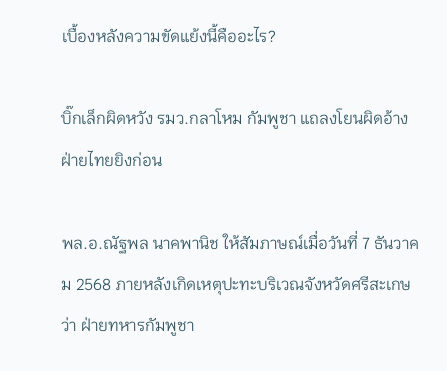เบื้องหลังความขัดแย้งนี้คืออะไร?

บิ๊กเล็กผิดหวัง รมว.กลาโหม กัมพูชา แถลงโยนผิดอ้างฝ่ายไทยยิงก่อน

พล.อ.ณัฐพล นาคพานิช ให้สัมภาษณ์เมื่อวันที่ 7 ธันวาคม 2568 ภายหลังเกิดเหตุปะทะบริเวณจังหวัดศรีสะเกษว่า ฝ่ายทหารกัมพูชา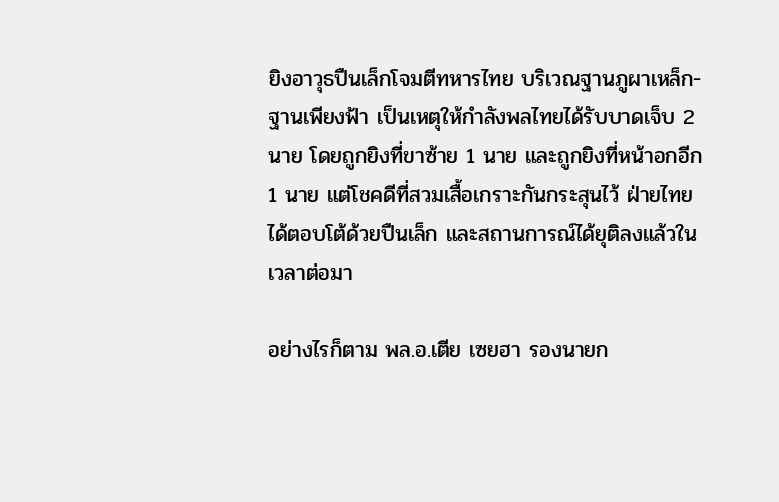ยิงอาวุธปืนเล็กโจมตีทหารไทย บริเวณฐานภูผาเหล็ก-ฐานเพียงฟ้า เป็นเหตุให้กำลังพลไทยได้รับบาดเจ็บ 2 นาย โดยถูกยิงที่ขาซ้าย 1 นาย และถูกยิงที่หน้าอกอีก 1 นาย แต่โชคดีที่สวมเสื้อเกราะกันกระสุนไว้ ฝ่ายไทยได้ตอบโต้ด้วยปืนเล็ก และสถานการณ์ได้ยุติลงแล้วในเวลาต่อมา

อย่างไรก็ตาม พล.อ.เตีย เซยฮา รองนายก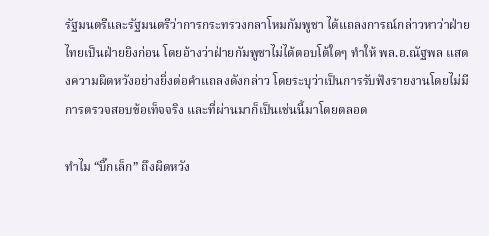รัฐมนตรีและรัฐมนตรีว่าการกระทรวงกลาโหมกัมพูชา ได้แถลงการณ์กล่าวหาว่าฝ่ายไทยเป็นฝ่ายยิงก่อน โดยอ้างว่าฝ่ายกัมพูชาไม่ได้ตอบโต้ใดๆ ทำให้ พล.อ.ณัฐพล แสดงความผิดหวังอย่างยิ่งต่อคำแถลงดังกล่าว โดยระบุว่าเป็นการรับฟังรายงานโดยไม่มีการตรวจสอบข้อเท็จจริง และที่ผ่านมาก็เป็นเช่นนี้มาโดยตลอด

ทำไม “บิ๊กเล็ก” ถึงผิดหวัง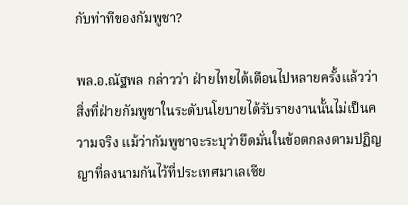กับท่าทีของกัมพูชา?

พล.อ.ณัฐพล กล่าวว่า ฝ่ายไทยได้เตือนไปหลายครั้งแล้วว่า สิ่งที่ฝ่ายกัมพูชาในระดับนโยบายได้รับรายงานนั้นไม่เป็นความจริง แม้ว่ากัมพูชาจะระบุว่ายึดมั่นในข้อตกลงตามปฏิญญาที่ลงนามกันไว้ที่ประเทศมาเลเซีย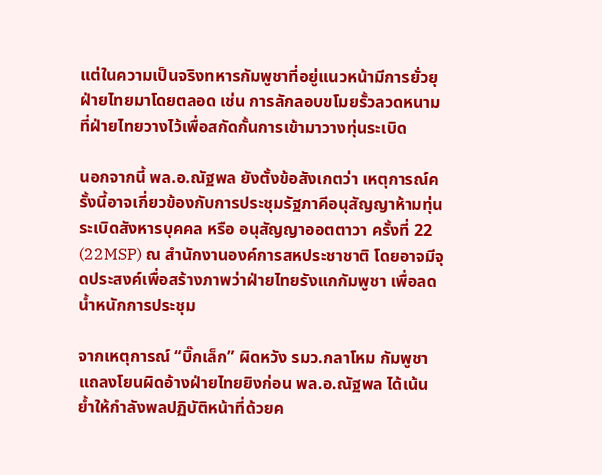แต่ในความเป็นจริงทหารกัมพูชาที่อยู่แนวหน้ามีการยั่วยุฝ่ายไทยมาโดยตลอด เช่น การลักลอบขโมยรั้วลวดหนามที่ฝ่ายไทยวางไว้เพื่อสกัดกั้นการเข้ามาวางทุ่นระเบิด

นอกจากนี้ พล.อ.ณัฐพล ยังตั้งข้อสังเกตว่า เหตุการณ์ครั้งนี้อาจเกี่ยวข้องกับการประชุมรัฐภาคีอนุสัญญาห้ามทุ่นระเบิดสังหารบุคคล หรือ อนุสัญญาออตตาวา ครั้งที่ 22 (22MSP) ณ สำนักงานองค์การสหประชาชาติ โดยอาจมีจุดประสงค์เพื่อสร้างภาพว่าฝ่ายไทยรังแกกัมพูชา เพื่อลดน้ำหนักการประชุม

จากเหตุการณ์ “บิ๊กเล็ก” ผิดหวัง รมว.กลาโหม กัมพูชา แถลงโยนผิดอ้างฝ่ายไทยยิงก่อน พล.อ.ณัฐพล ได้เน้นย้ำให้กำลังพลปฏิบัติหน้าที่ด้วยค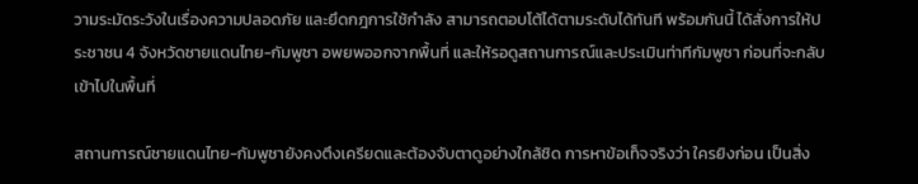วามระมัดระวังในเรื่องความปลอดภัย และยึดกฎการใช้กำลัง สามารถตอบโต้ได้ตามระดับได้ทันที พร้อมกันนี้ ได้สั่งการให้ประชาชน 4 จังหวัดชายแดนไทย-กัมพูชา อพยพออกจากพื้นที่ และให้รอดูสถานการณ์และประเมินท่าทีกัมพูชา ก่อนที่จะกลับเข้าไปในพื้นที่

สถานการณ์ชายแดนไทย-กัมพูชายังคงตึงเครียดและต้องจับตาดูอย่างใกล้ชิด การหาข้อเท็จจริงว่า ใครยิงก่อน เป็นสิ่ง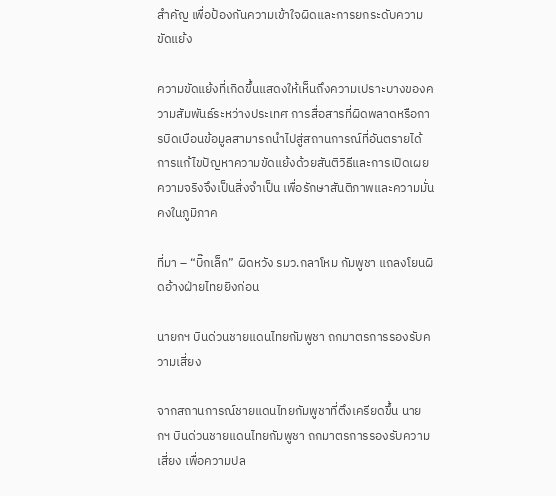สำคัญ เพื่อป้องกันความเข้าใจผิดและการยกระดับความขัดแย้ง

ความขัดแย้งที่เกิดขึ้นแสดงให้เห็นถึงความเปราะบางของความสัมพันธ์ระหว่างประเทศ การสื่อสารที่ผิดพลาดหรือการบิดเบือนข้อมูลสามารถนำไปสู่สถานการณ์ที่อันตรายได้ การแก้ไขปัญหาความขัดแย้งด้วยสันติวิธีและการเปิดเผยความจริงจึงเป็นสิ่งจำเป็น เพื่อรักษาสันติภาพและความมั่นคงในภูมิภาค

ที่มา – “บิ๊กเล็ก” ผิดหวัง รมว.กลาโหม กัมพูชา แถลงโยนผิดอ้างฝ่ายไทยยิงก่อน

นายกฯ บินด่วนชายแดนไทยกัมพูชา ถกมาตรการรองรับความเสี่ยง

จากสถานการณ์ชายแดนไทยกัมพูชาที่ตึงเครียดขึ้น นายกฯ บินด่วนชายแดนไทยกัมพูชา ถกมาตรการรองรับความเสี่ยง เพื่อความปล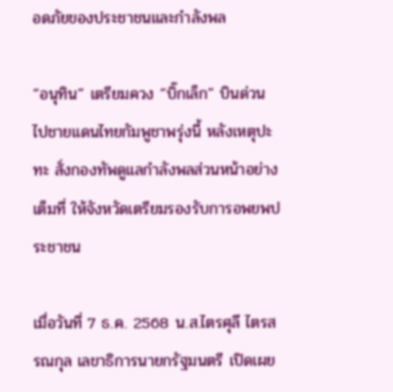อดภัยของประชาชนและกำลังพล

“อนุทิน” เตรียมควง “บิ๊กเล็ก” บินด่วน ไปชายแดนไทยกัมพูชาพรุ่งนี้ หลังเหตุปะทะ สั่งกองทัพดูแลกำลังพลส่วนหน้าอย่างเต็มที่ ให้จังหวัดเตรียมรองรับการอพยพประชาชน

เมื่อวันที่ 7 ธ.ค. 2568 น.ส.ไตรศุลี ไตรสรณกุล เลขาธิการนายกรัฐมนตรี เปิดเผย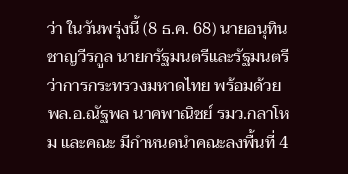ว่า ในวันพรุ่งนี้ (8 ธ.ค. 68) นายอนุทิน ชาญวีรกูล นายกรัฐมนตรีและรัฐมนตรีว่าการกระทรวงมหาดไทย พร้อมด้วย พล.อ.ณัฐพล นาคพาณิชย์ รมว.กลาโหม และคณะ มีกำหนดนำคณะลงพื้นที่ 4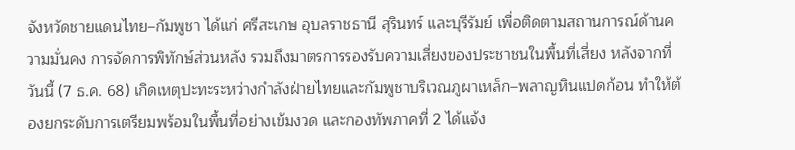จังหวัดชายแดนไทย–กัมพูชา ได้แก่ ศรีสะเกษ อุบลราชธานี สุรินทร์ และบุรีรัมย์ เพื่อติดตามสถานการณ์ด้านความมั่นคง การจัดการพิทักษ์ส่วนหลัง รวมถึงมาตรการรองรับความเสี่ยงของประชาชนในพื้นที่เสี่ยง หลังจากที่วันนี้ (7 ธ.ค. 68) เกิดเหตุปะทะระหว่างกำลังฝ่ายไทยและกัมพูชาบริเวณภูผาเหล็ก–พลาญหินแปดก้อน ทำให้ต้องยกระดับการเตรียมพร้อมในพื้นที่อย่างเข้มงวด และกองทัพภาคที่ 2 ได้แจ้ง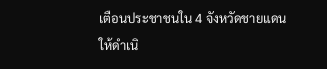เตือนประชาชนใน 4 จังหวัดชายแดนให้ดำเนิ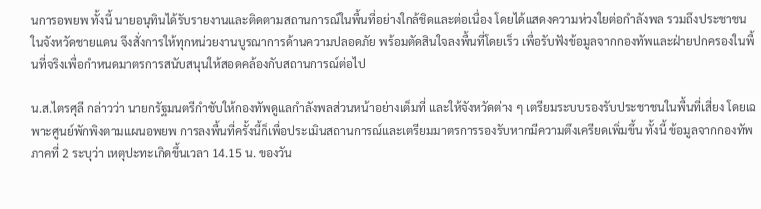นการอพยพ ทั้งนี้ นายอนุทินได้รับรายงานและติดตามสถานการณ์ในพื้นที่อย่างใกล้ชิดและต่อเนื่อง โดยได้แสดงความห่วงใยต่อกำลังพล รวมถึงประชาชนในจังหวัดชายแดน จึงสั่งการให้ทุกหน่วยงานบูรณาการด้านความปลอดภัย พร้อมตัดสินใจลงพื้นที่โดยเร็ว เพื่อรับฟังข้อมูลจากกองทัพและฝ่ายปกครองในพื้นที่จริงเพื่อกำหนดมาตรการสนับสนุนให้สอดคล้องกับสถานการณ์ต่อไป

น.ส.ไตรศุลี กล่าวว่า นายกรัฐมนตรีกำชับให้กองทัพดูแลกำลังพลส่วนหน้าอย่างเต็มที่ และให้จังหวัดต่าง ๆ เตรียมระบบรองรับประชาชนในพื้นที่เสี่ยง โดยเฉพาะศูนย์พักพิงตามแผนอพยพ การลงพื้นที่ครั้งนี้ก็เพื่อประเมินสถานการณ์และเตรียมมาตรการรองรับหากมีความตึงเครียดเพิ่มขึ้น ทั้งนี้ ข้อมูลจากกองทัพภาคที่ 2 ระบุว่า เหตุปะทะเกิดขึ้นเวลา 14.15 น. ของวัน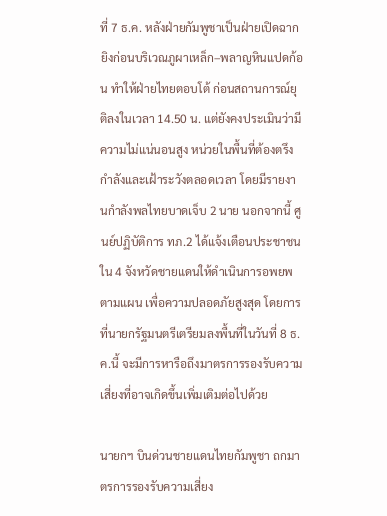ที่ 7 ธ.ค. หลังฝ่ายกัมพูชาเป็นฝ่ายเปิดฉากยิงก่อนบริเวณภูผาเหล็ก–พลาญหินแปดก้อน ทำให้ฝ่ายไทยตอบโต้ ก่อนสถานการณ์ยุติลงในเวลา 14.50 น. แต่ยังคงประเมินว่ามีความไม่แน่นอนสูง หน่วยในพื้นที่ต้องตรึงกำลังและเฝ้าระวังตลอดเวลา โดยมีรายงานกำลังพลไทยบาดเจ็บ 2 นาย นอกจากนี้ ศูนย์ปฏิบัติการ ทภ.2 ได้แจ้งเตือนประชาชนใน 4 จังหวัดชายแดนให้ดำเนินการอพยพตามแผน เพื่อความปลอดภัยสูงสุด โดยการที่นายกรัฐมนตรีเตรียมลงพื้นที่ในวันที่ 8 ธ.ค.นี้ จะมีการหารือถึงมาตรการรองรับความเสี่ยงที่อาจเกิดขึ้นเพิ่มเติมต่อไปด้วย

นายกฯ บินด่วนชายแดนไทยกัมพูชา ถกมาตรการรองรับความเสี่ยง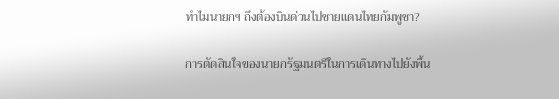ทำไมนายกฯ ถึงต้องบินด่วนไปชายแดนไทยกัมพูชา?

การตัดสินใจของนายกรัฐมนตรีในการเดินทางไปยังพื้น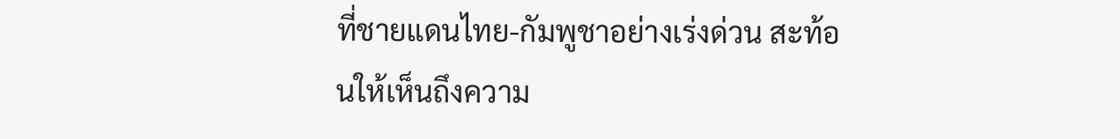ที่ชายแดนไทย-กัมพูชาอย่างเร่งด่วน สะท้อนให้เห็นถึงความ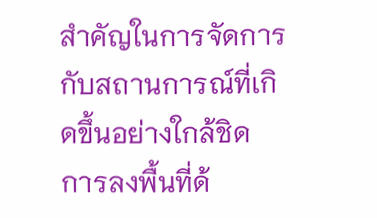สำคัญในการจัดการกับสถานการณ์ที่เกิดขึ้นอย่างใกล้ชิด การลงพื้นที่ด้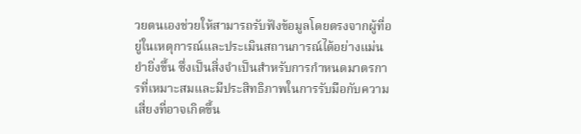วยตนเองช่วยให้สามารถรับฟังข้อมูลโดยตรงจากผู้ที่อยู่ในเหตุการณ์และประเมินสถานการณ์ได้อย่างแม่นยำยิ่งขึ้น ซึ่งเป็นสิ่งจำเป็นสำหรับการกำหนดมาตรการที่เหมาะสมและมีประสิทธิภาพในการรับมือกับความเสี่ยงที่อาจเกิดขึ้น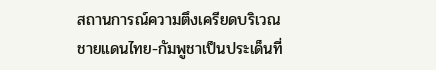สถานการณ์ความตึงเครียดบริเวณชายแดนไทย-กัมพูชาเป็นประเด็นที่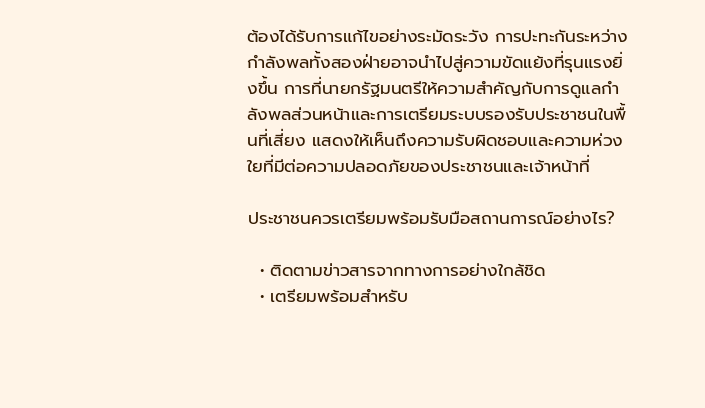ต้องได้รับการแก้ไขอย่างระมัดระวัง การปะทะกันระหว่างกำลังพลทั้งสองฝ่ายอาจนำไปสู่ความขัดแย้งที่รุนแรงยิ่งขึ้น การที่นายกรัฐมนตรีให้ความสำคัญกับการดูแลกำลังพลส่วนหน้าและการเตรียมระบบรองรับประชาชนในพื้นที่เสี่ยง แสดงให้เห็นถึงความรับผิดชอบและความห่วงใยที่มีต่อความปลอดภัยของประชาชนและเจ้าหน้าที่

ประชาชนควรเตรียมพร้อมรับมือสถานการณ์อย่างไร?

  • ติดตามข่าวสารจากทางการอย่างใกล้ชิด
  • เตรียมพร้อมสำหรับ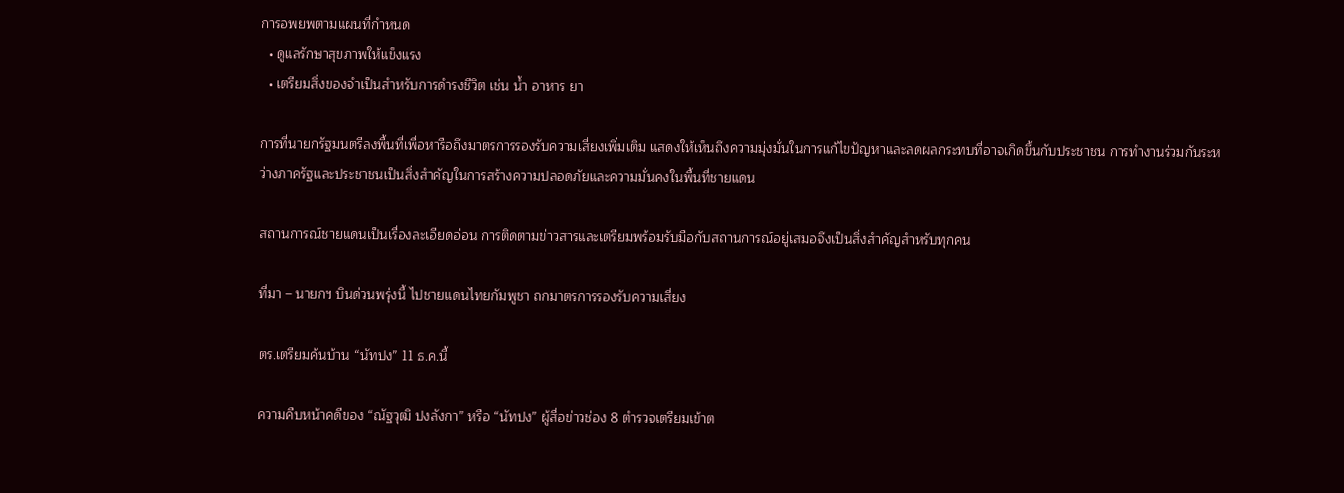การอพยพตามแผนที่กำหนด
  • ดูแลรักษาสุขภาพให้แข็งแรง
  • เตรียมสิ่งของจำเป็นสำหรับการดำรงชีวิต เช่น น้ำ อาหาร ยา

การที่นายกรัฐมนตรีลงพื้นที่เพื่อหารือถึงมาตรการรองรับความเสี่ยงเพิ่มเติม แสดงให้เห็นถึงความมุ่งมั่นในการแก้ไขปัญหาและลดผลกระทบที่อาจเกิดขึ้นกับประชาชน การทำงานร่วมกันระหว่างภาครัฐและประชาชนเป็นสิ่งสำคัญในการสร้างความปลอดภัยและความมั่นคงในพื้นที่ชายแดน

สถานการณ์ชายแดนเป็นเรื่องละเอียดอ่อน การติดตามข่าวสารและเตรียมพร้อมรับมือกับสถานการณ์อยู่เสมอจึงเป็นสิ่งสำคัญสำหรับทุกคน

ที่มา – นายกฯ บินด่วนพรุ่งนี้ ไปชายแดนไทยกัมพูชา ถกมาตรการรองรับความเสี่ยง

ตร.เตรียมค้นบ้าน “นัทปง” 11 ธ.ค.นี้

ความคืบหน้าคดีของ “ณัฐวุฒิ ปงลังกา” หรือ “นัทปง” ผู้สื่อข่าวช่อง 8 ตำรวจเตรียมเข้าต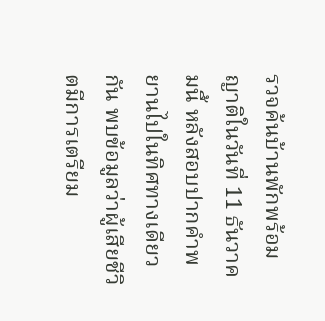รวจค้นบ้านพักพร้อมญาติในวันที่ 11 ธันวาคมนี้ หลังสอบปากคำพยานไปในทิศทางเดียวกัน พบข้อมูลว่าผู้เสียชีวิตมีการเตรียม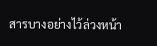สารบางอย่างไว้ล่วงหน้า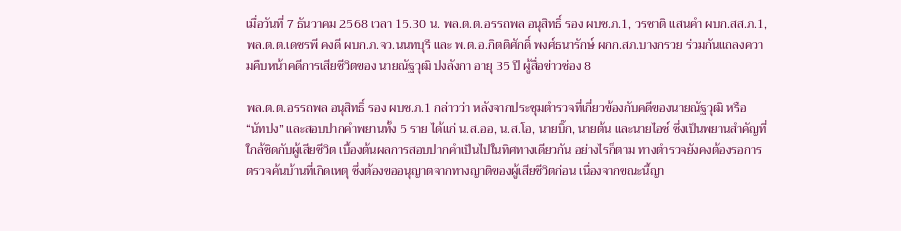เมื่อวันที่ 7 ธันวาคม 2568 เวลา 15.30 น. พล.ต.ต.อรรถพล อนุสิทธิ์ รอง ผบช.ภ.1, วรชาติ แสนคำ ผบก.สส.ภ.1, พล.ต.ต.เดชรพี คงดี ผบก.ภ.จว.นนทบุรี และ พ.ต.อ.กิตติศักดิ์ พงศ์ธนารักษ์ ผกก.สภ.บางกรวย ร่วมกันแถลงความคืบหน้าคดีการเสียชีวิตของ นายณัฐวุฒิ ปงลังกา อายุ 35 ปี ผู้สื่อข่าวช่อง 8

พล.ต.ต.อรรถพล อนุสิทธิ์ รอง ผบช.ภ.1 กล่าวว่า หลังจากประชุมตำรวจที่เกี่ยวข้องกับคดีของนายณัฐวุฒิ หรือ “นัทปง” และสอบปากคำพยานทั้ง 5 ราย ได้แก่ น.ส.ออ, น.ส.โอ, นายบิ๊ก, นายต้น และนายไอซ์ ซึ่งเป็นพยานสำคัญที่ใกล้ชิดกับผู้เสียชีวิต เบื้องต้นผลการสอบปากคำเป็นไปในทิศทางเดียวกัน อย่างไรก็ตาม ทางตำรวจยังคงต้องรอการตรวจค้นบ้านที่เกิดเหตุ ซึ่งต้องขออนุญาตจากทางญาติของผู้เสียชีวิตก่อน เนื่องจากขณะนี้ญา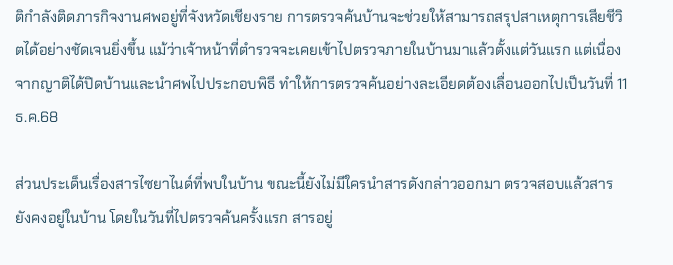ติกำลังติดภารกิจงานศพอยู่ที่จังหวัดเชียงราย การตรวจค้นบ้านจะช่วยให้สามารถสรุปสาเหตุการเสียชีวิตได้อย่างชัดเจนยิ่งขึ้น แม้ว่าเจ้าหน้าที่ตำรวจจะเคยเข้าไปตรวจภายในบ้านมาแล้วตั้งแต่วันแรก แต่เนื่องจากญาติได้ปิดบ้านและนำศพไปประกอบพิธี ทำให้การตรวจค้นอย่างละเอียดต้องเลื่อนออกไปเป็นวันที่ 11 ธ.ค.68

ส่วนประเด็นเรื่องสารไซยาไนด์ที่พบในบ้าน ขณะนี้ยังไม่มีใครนำสารดังกล่าวออกมา ตรวจสอบแล้วสารยังคงอยู่ในบ้าน โดยในวันที่ไปตรวจค้นครั้งแรก สารอยู่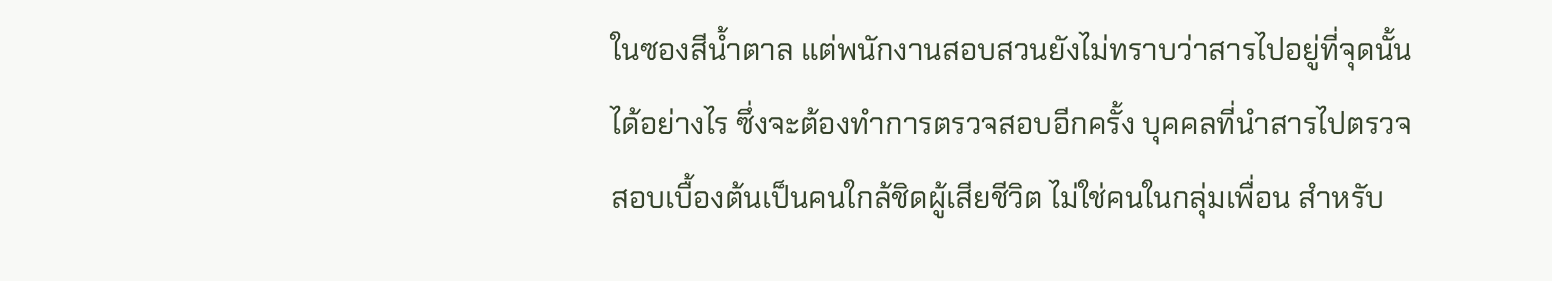ในซองสีน้ำตาล แต่พนักงานสอบสวนยังไม่ทราบว่าสารไปอยู่ที่จุดนั้นได้อย่างไร ซึ่งจะต้องทำการตรวจสอบอีกครั้ง บุคคลที่นำสารไปตรวจสอบเบื้องต้นเป็นคนใกล้ชิดผู้เสียชีวิต ไม่ใช่คนในกลุ่มเพื่อน สำหรับ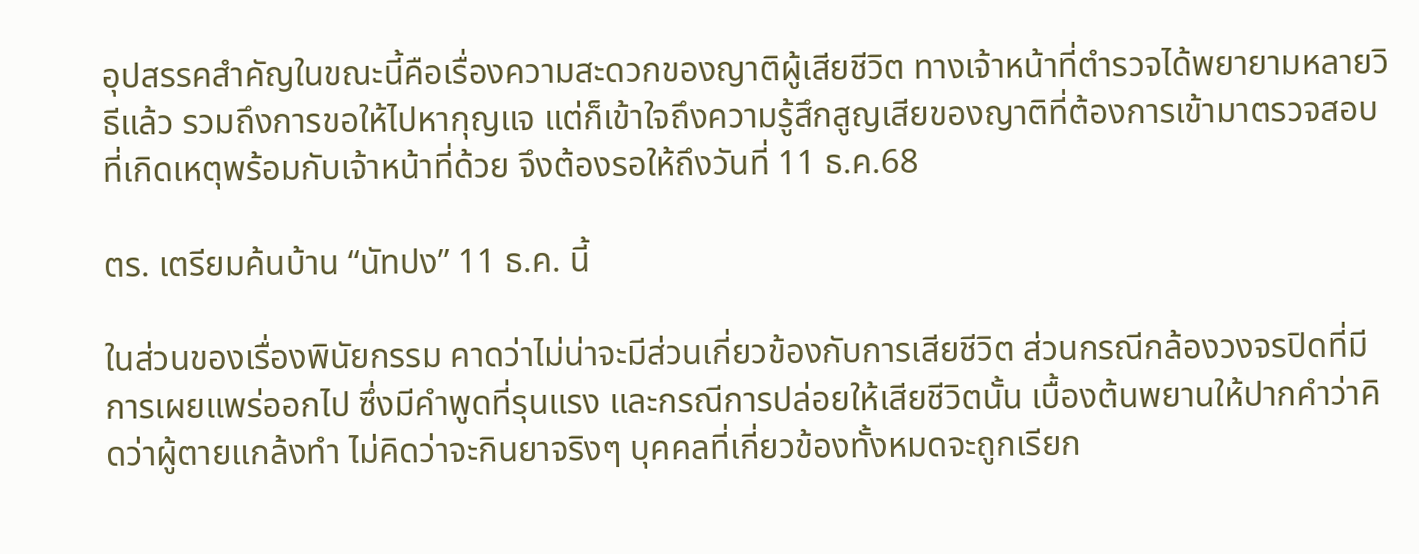อุปสรรคสำคัญในขณะนี้คือเรื่องความสะดวกของญาติผู้เสียชีวิต ทางเจ้าหน้าที่ตำรวจได้พยายามหลายวิธีแล้ว รวมถึงการขอให้ไปหากุญแจ แต่ก็เข้าใจถึงความรู้สึกสูญเสียของญาติที่ต้องการเข้ามาตรวจสอบที่เกิดเหตุพร้อมกับเจ้าหน้าที่ด้วย จึงต้องรอให้ถึงวันที่ 11 ธ.ค.68

ตร. เตรียมค้นบ้าน “นัทปง” 11 ธ.ค. นี้

ในส่วนของเรื่องพินัยกรรม คาดว่าไม่น่าจะมีส่วนเกี่ยวข้องกับการเสียชีวิต ส่วนกรณีกล้องวงจรปิดที่มีการเผยแพร่ออกไป ซึ่งมีคำพูดที่รุนแรง และกรณีการปล่อยให้เสียชีวิตนั้น เบื้องต้นพยานให้ปากคำว่าคิดว่าผู้ตายแกล้งทำ ไม่คิดว่าจะกินยาจริงๆ บุคคลที่เกี่ยวข้องทั้งหมดจะถูกเรียก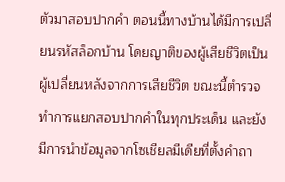ตัวมาสอบปากคำ ตอนนี้ทางบ้านได้มีการเปลี่ยนรหัสล็อกบ้าน โดยญาติของผู้เสียชีวิตเป็นผู้เปลี่ยนหลังจากการเสียชีวิต ขณะนี้ตำรวจทำการแยกสอบปากคำในทุกประเด็น และยังมีการนำข้อมูลจากโซเชียลมีเดียที่ตั้งคำถา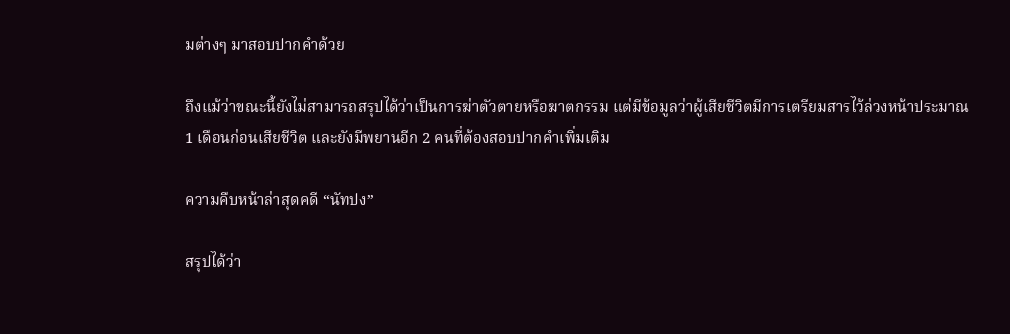มต่างๆ มาสอบปากคำด้วย

ถึงแม้ว่าขณะนี้ยังไม่สามารถสรุปได้ว่าเป็นการฆ่าตัวตายหรือฆาตกรรม แต่มีข้อมูลว่าผู้เสียชีวิตมีการเตรียมสารไว้ล่วงหน้าประมาณ 1 เดือนก่อนเสียชีวิต และยังมีพยานอีก 2 คนที่ต้องสอบปากคำเพิ่มเติม

ความคืบหน้าล่าสุดคดี “นัทปง”

สรุปได้ว่า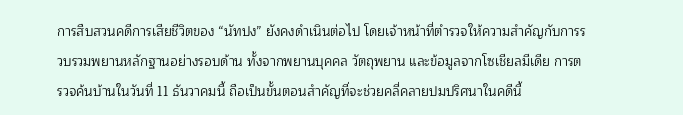การสืบสวนคดีการเสียชีวิตของ “นัทปง” ยังคงดำเนินต่อไป โดยเจ้าหน้าที่ตำรวจให้ความสำคัญกับการรวบรวมพยานหลักฐานอย่างรอบด้าน ทั้งจากพยานบุคคล วัตถุพยาน และข้อมูลจากโซเชียลมีเดีย การตรวจค้นบ้านในวันที่ 11 ธันวาคมนี้ ถือเป็นขั้นตอนสำคัญที่จะช่วยคลี่คลายปมปริศนาในคดีนี้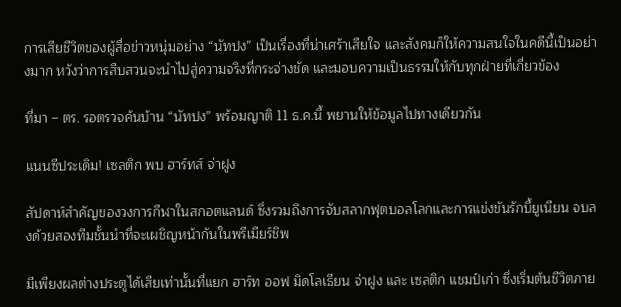การเสียชีวิตของผู้สื่อข่าวหนุ่มอย่าง “นัทปง” เป็นเรื่องที่น่าเศร้าเสียใจ และสังคมก็ให้ความสนใจในคดีนี้เป็นอย่างมาก หวังว่าการสืบสวนจะนำไปสู่ความจริงที่กระจ่างชัด และมอบความเป็นธรรมให้กับทุกฝ่ายที่เกี่ยวข้อง

ที่มา – ตร. รอตรวจค้นบ้าน “นัทปง” พร้อมญาติ 11 ธ.ค.นี้ พยานให้ข้อมูลไปทางเดียวกัน

แนนซีประเดิม! เซลติก พบ ฮาร์ทส์ จ่าฝูง

สัปดาห์สำคัญของวงการกีฬาในสกอตแลนด์ ซึ่งรวมถึงการจับสลากฟุตบอลโลกและการแข่งขันรักบี้ยูเนียน จบลงด้วยสองทีมชั้นนำที่จะเผชิญหน้ากันในพรีเมียร์ชิพ

มีเพียงผลต่างประตูได้เสียเท่านั้นที่แยก ฮาร์ท ออฟ มิดโลเธียน จ่าฝูง และ เซลติก แชมป์เก่า ซึ่งเริ่มต้นชีวิตภาย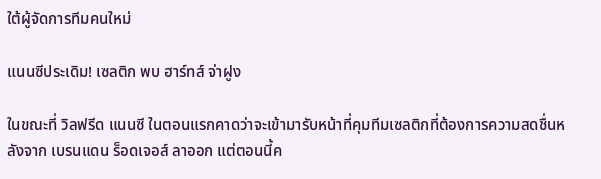ใต้ผู้จัดการทีมคนใหม่

แนนซีประเดิม! เซลติก พบ ฮาร์ทส์ จ่าฝูง

ในขณะที่ วิลฟรีด แนนซี ในตอนแรกคาดว่าจะเข้ามารับหน้าที่คุมทีมเซลติกที่ต้องการความสดชื่นหลังจาก เบรนแดน ร็อดเจอส์ ลาออก แต่ตอนนี้ค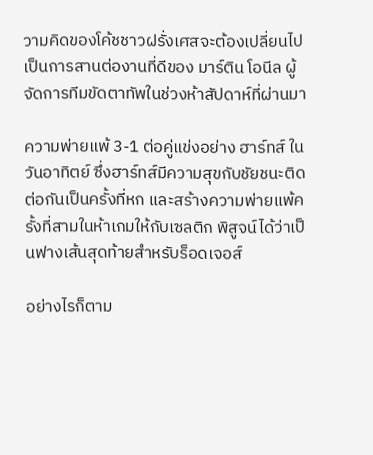วามคิดของโค้ชชาวฝรั่งเศสจะต้องเปลี่ยนไปเป็นการสานต่องานที่ดีของ มาร์ติน โอนีล ผู้จัดการทีมขัดตาทัพในช่วงห้าสัปดาห์ที่ผ่านมา

ความพ่ายแพ้ 3-1 ต่อคู่แข่งอย่าง ฮาร์ทส์ ในวันอาทิตย์ ซึ่งฮาร์ทส์มีความสุขกับชัยชนะติดต่อกันเป็นครั้งที่หก และสร้างความพ่ายแพ้ครั้งที่สามในห้าเกมให้กับเซลติก พิสูจน์ได้ว่าเป็นฟางเส้นสุดท้ายสำหรับร็อดเจอส์

อย่างไรก็ตาม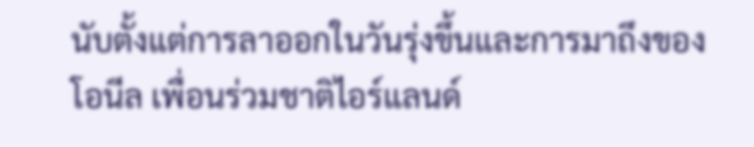นับตั้งแต่การลาออกในวันรุ่งขึ้นและการมาถึงของ โอนีล เพื่อนร่วมชาติไอร์แลนด์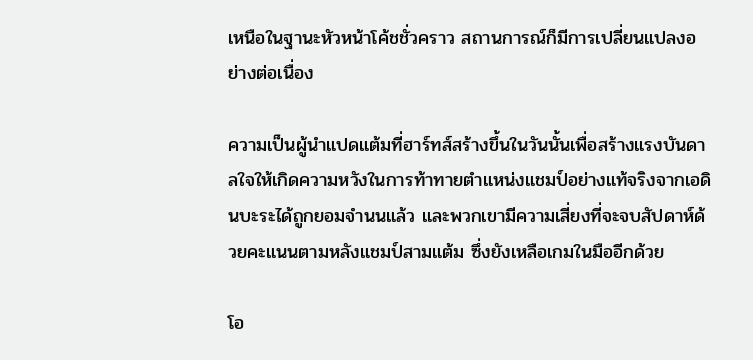เหนือในฐานะหัวหน้าโค้ชชั่วคราว สถานการณ์ก็มีการเปลี่ยนแปลงอย่างต่อเนื่อง

ความเป็นผู้นำแปดแต้มที่ฮาร์ทส์สร้างขึ้นในวันนั้นเพื่อสร้างแรงบันดาลใจให้เกิดความหวังในการท้าทายตำแหน่งแชมป์อย่างแท้จริงจากเอดินบะระได้ถูกยอมจำนนแล้ว และพวกเขามีความเสี่ยงที่จะจบสัปดาห์ด้วยคะแนนตามหลังแชมป์สามแต้ม ซึ่งยังเหลือเกมในมืออีกด้วย

โอ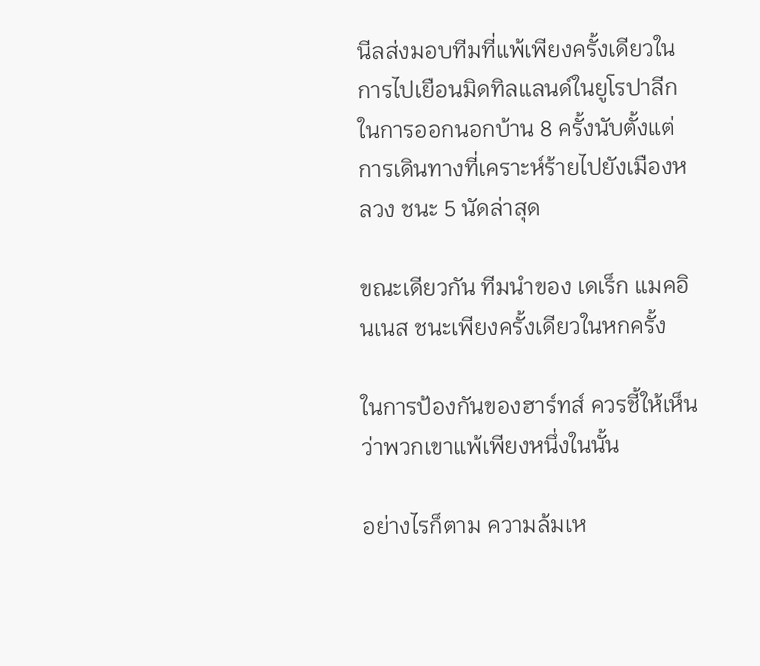นีลส่งมอบทีมที่แพ้เพียงครั้งเดียวในการไปเยือนมิดทิลแลนด์ในยูโรปาลีก ในการออกนอกบ้าน 8 ครั้งนับตั้งแต่การเดินทางที่เคราะห์ร้ายไปยังเมืองหลวง ชนะ 5 นัดล่าสุด

ขณะเดียวกัน ทีมนำของ เดเร็ก แมคอินเนส ชนะเพียงครั้งเดียวในหกครั้ง

ในการป้องกันของฮาร์ทส์ ควรชี้ให้เห็นว่าพวกเขาแพ้เพียงหนึ่งในนั้น

อย่างไรก็ตาม ความล้มเห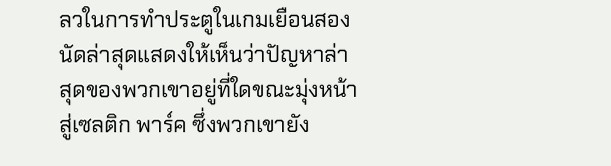ลวในการทำประตูในเกมเยือนสองนัดล่าสุดแสดงให้เห็นว่าปัญหาล่าสุดของพวกเขาอยู่ที่ใดขณะมุ่งหน้าสู่เซลติก พาร์ค ซึ่งพวกเขายัง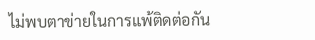ไม่พบตาข่ายในการแพ้ติดต่อกัน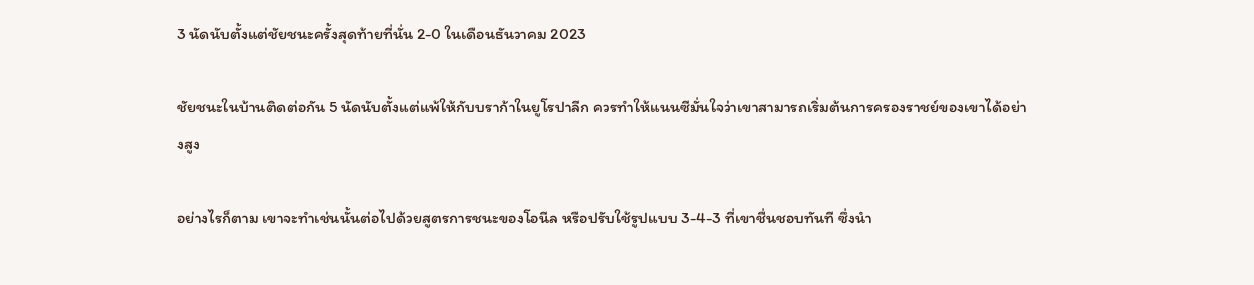3 นัดนับตั้งแต่ชัยชนะครั้งสุดท้ายที่นั่น 2-0 ในเดือนธันวาคม 2023

ชัยชนะในบ้านติดต่อกัน 5 นัดนับตั้งแต่แพ้ให้กับบราก้าในยูโรปาลีก ควรทำให้แนนซีมั่นใจว่าเขาสามารถเริ่มต้นการครองราชย์ของเขาได้อย่างสูง

อย่างไรก็ตาม เขาจะทำเช่นนั้นต่อไปด้วยสูตรการชนะของโอนีล หรือปรับใช้รูปแบบ 3-4-3 ที่เขาชื่นชอบทันที ซึ่งนำ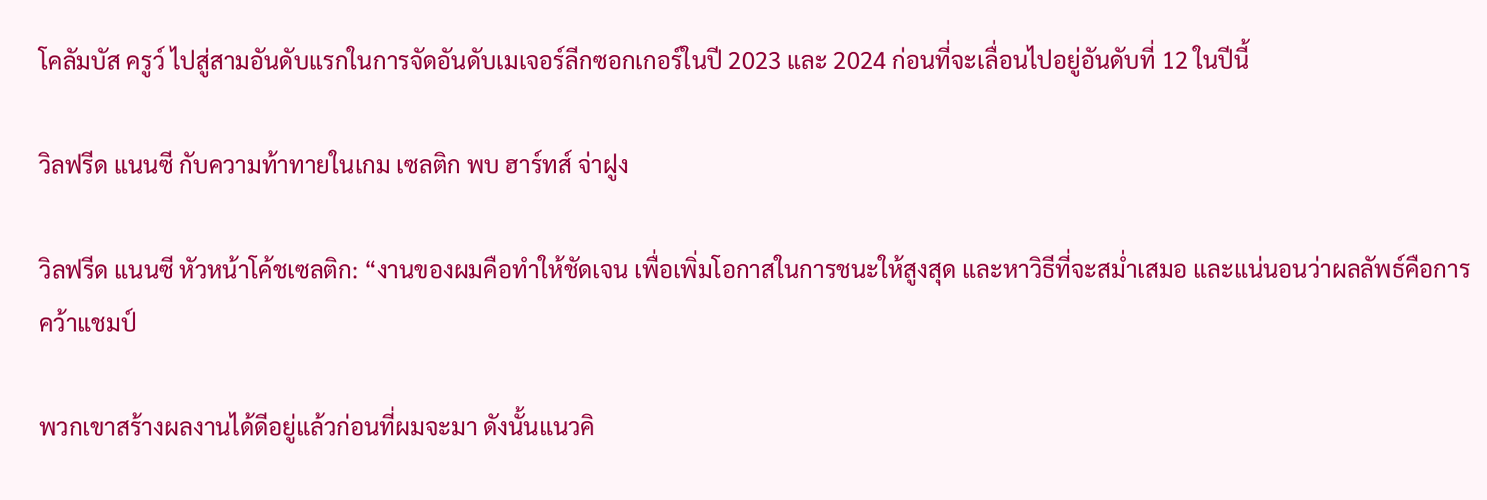โคลัมบัส ครูว์ ไปสู่สามอันดับแรกในการจัดอันดับเมเจอร์ลีกซอกเกอร์ในปี 2023 และ 2024 ก่อนที่จะเลื่อนไปอยู่อันดับที่ 12 ในปีนี้

วิลฟรีด แนนซี กับความท้าทายในเกม เซลติก พบ ฮาร์ทส์ จ่าฝูง

วิลฟรีด แนนซี หัวหน้าโค้ชเซลติก: “งานของผมคือทำให้ชัดเจน เพื่อเพิ่มโอกาสในการชนะให้สูงสุด และหาวิธีที่จะสม่ำเสมอ และแน่นอนว่าผลลัพธ์คือการคว้าแชมป์

พวกเขาสร้างผลงานได้ดีอยู่แล้วก่อนที่ผมจะมา ดังนั้นแนวคิ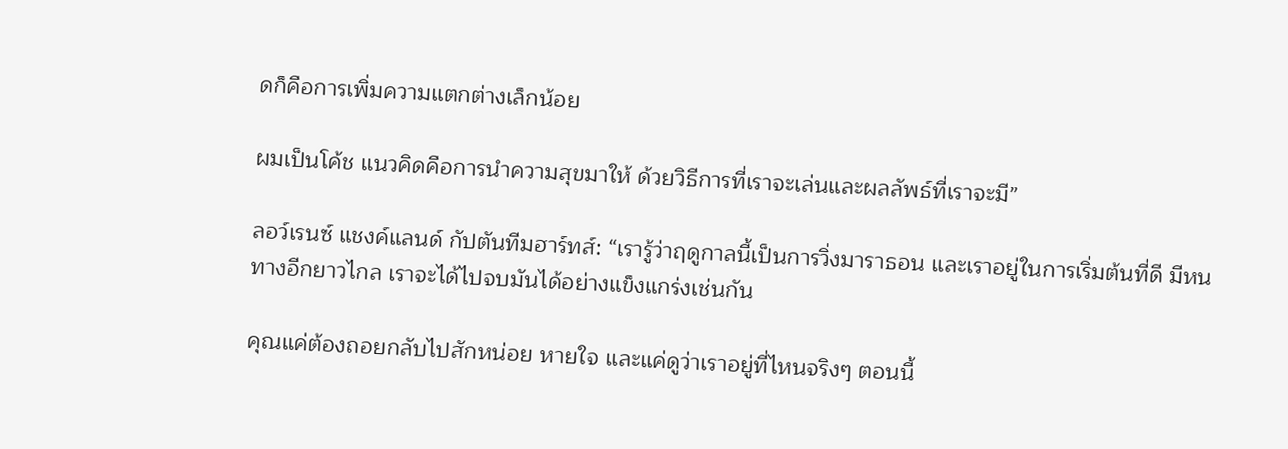ดก็คือการเพิ่มความแตกต่างเล็กน้อย

ผมเป็นโค้ช แนวคิดคือการนำความสุขมาให้ ด้วยวิธีการที่เราจะเล่นและผลลัพธ์ที่เราจะมี”

ลอว์เรนซ์ แชงค์แลนด์ กัปตันทีมฮาร์ทส์: “เรารู้ว่าฤดูกาลนี้เป็นการวิ่งมาราธอน และเราอยู่ในการเริ่มต้นที่ดี มีหนทางอีกยาวไกล เราจะได้ไปจบมันได้อย่างแข็งแกร่งเช่นกัน

คุณแค่ต้องถอยกลับไปสักหน่อย หายใจ และแค่ดูว่าเราอยู่ที่ไหนจริงๆ ตอนนี้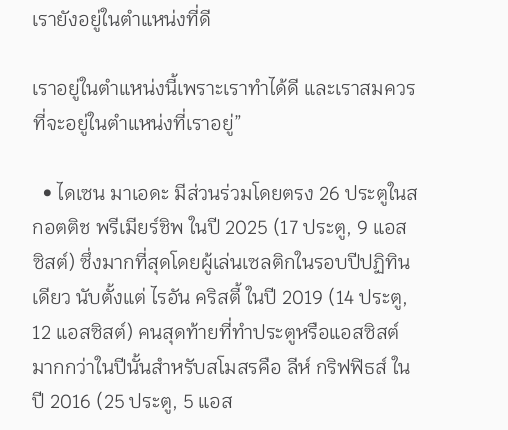เรายังอยู่ในตำแหน่งที่ดี

เราอยู่ในตำแหน่งนี้เพราะเราทำได้ดี และเราสมควรที่จะอยู่ในตำแหน่งที่เราอยู่”

  • ไดเซน มาเอดะ มีส่วนร่วมโดยตรง 26 ประตูในสกอตติช พรีเมียร์ชิพ ในปี 2025 (17 ประตู, 9 แอสซิสต์) ซึ่งมากที่สุดโดยผู้เล่นเซลติกในรอบปีปฏิทินเดียว นับตั้งแต่ ไรอัน คริสตี้ ในปี 2019 (14 ประตู, 12 แอสซิสต์) คนสุดท้ายที่ทำประตูหรือแอสซิสต์มากกว่าในปีนั้นสำหรับสโมสรคือ ลีห์ กริฟฟิธส์ ในปี 2016 (25 ประตู, 5 แอส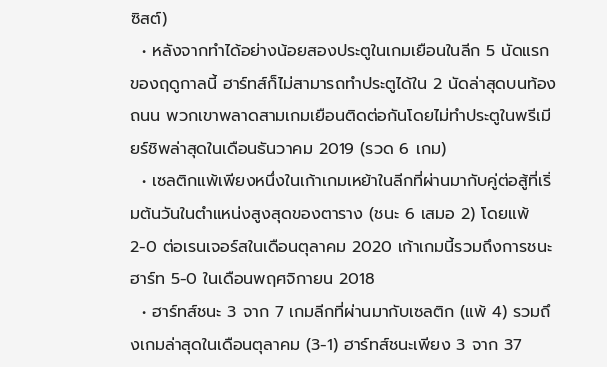ซิสต์)
  • หลังจากทำได้อย่างน้อยสองประตูในเกมเยือนในลีก 5 นัดแรกของฤดูกาลนี้ ฮาร์ทส์ก็ไม่สามารถทำประตูได้ใน 2 นัดล่าสุดบนท้องถนน พวกเขาพลาดสามเกมเยือนติดต่อกันโดยไม่ทำประตูในพรีเมียร์ชิพล่าสุดในเดือนธันวาคม 2019 (รวด 6 เกม)
  • เซลติกแพ้เพียงหนึ่งในเก้าเกมเหย้าในลีกที่ผ่านมากับคู่ต่อสู้ที่เริ่มต้นวันในตำแหน่งสูงสุดของตาราง (ชนะ 6 เสมอ 2) โดยแพ้ 2-0 ต่อเรนเจอร์สในเดือนตุลาคม 2020 เก้าเกมนี้รวมถึงการชนะฮาร์ท 5-0 ในเดือนพฤศจิกายน 2018
  • ฮาร์ทส์ชนะ 3 จาก 7 เกมลีกที่ผ่านมากับเซลติก (แพ้ 4) รวมถึงเกมล่าสุดในเดือนตุลาคม (3-1) ฮาร์ทส์ชนะเพียง 3 จาก 37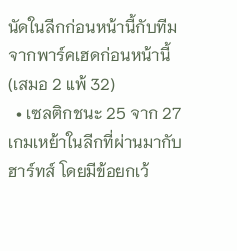นัดในลีกก่อนหน้านี้กับทีมจากพาร์คเฮดก่อนหน้านี้ (เสมอ 2 แพ้ 32)
  • เซลติกชนะ 25 จาก 27 เกมเหย้าในลีกที่ผ่านมากับฮาร์ทส์ โดยมีข้อยกเว้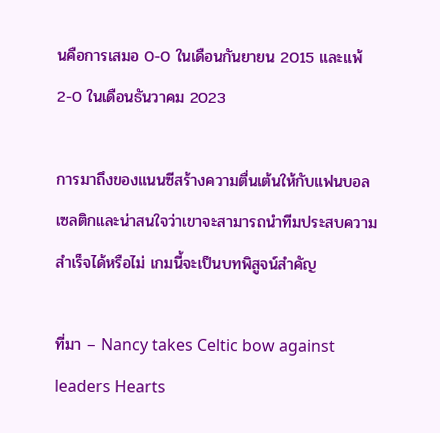นคือการเสมอ 0-0 ในเดือนกันยายน 2015 และแพ้ 2-0 ในเดือนธันวาคม 2023

การมาถึงของแนนซีสร้างความตื่นเต้นให้กับแฟนบอลเซลติกและน่าสนใจว่าเขาจะสามารถนำทีมประสบความสำเร็จได้หรือไม่ เกมนี้จะเป็นบทพิสูจน์สำคัญ

ที่มา – Nancy takes Celtic bow against leaders Hearts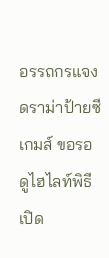อรรถกรแจงดราม่าป้ายซีเกมส์ ขอรอดูไฮไลท์พิธีเปิด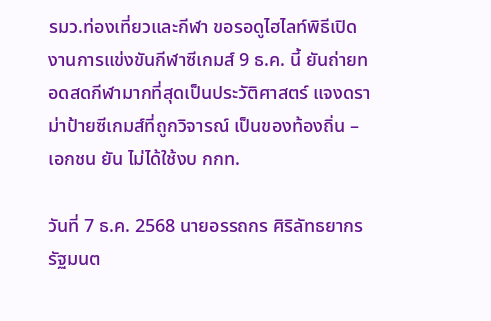รมว.ท่องเที่ยวและกีฬา ขอรอดูไฮไลท์พิธีเปิดงานการแข่งขันกีฬาซีเกมส์ 9 ธ.ค. นี้ ยันถ่ายทอดสดกีฬามากที่สุดเป็นประวัติศาสตร์ แจงดราม่าป้ายซีเกมส์ที่ถูกวิจารณ์ เป็นของท้องถิ่น – เอกชน ยัน ไม่ได้ใช้งบ กกท.

วันที่ 7 ธ.ค. 2568 นายอรรถกร ศิริลัทธยากร รัฐมนต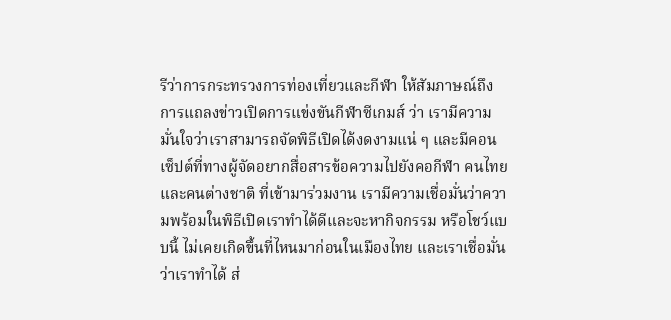รีว่าการกระทรวงการท่องเที่ยวและกีฬา ให้สัมภาษณ์ถึงการแถลงข่าวเปิดการแข่งขันกีฬาซีเกมส์ ว่า เรามีความมั่นใจว่าเราสามารถจัดพิธีเปิดได้งดงามแน่ ๆ และมีคอนเซ็ปต์ที่ทางผู้จัดอยากสื่อสารข้อความไปยังคอกีฬา คนไทย และคนต่างชาติ ที่เข้ามาร่วมงาน เรามีความเชื่อมั่นว่าความพร้อมในพิธีเปิดเราทำได้ดีและจะหากิจกรรม หรือโชว์แบบนี้ ไม่เคยเกิดขึ้นที่ไหนมาก่อนในเมืองไทย และเราเชื่อมั่นว่าเราทำได้ ส่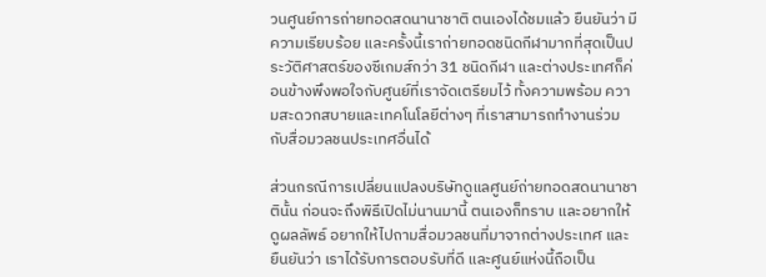วนศูนย์การถ่ายทอดสดนานาชาติ ตนเองได้ชมแล้ว ยืนยันว่า มีความเรียบร้อย และครั้งนี้เราถ่ายทอดชนิดกีฬามากที่สุดเป็นประวัติศาสตร์ของซีเกมส์กว่า 31 ชนิดกีฬา และต่างประเทศก็ค่อนข้างพึงพอใจกับศูนย์ที่เราจัดเตรียมไว้ ทั้งความพร้อม ความสะดวกสบายและเทคโนโลยีต่างๆ ที่เราสามารถทำงานร่วมกับสื่อมวลชนประเทศอื่นได้

ส่วนกรณีการเปลี่ยนแปลงบริษัทดูแลศูนย์ถ่ายทอดสดนานาชาตินั้น ก่อนจะถึงพิธีเปิดไม่นานมานี้ ตนเองก็ทราบ และอยากให้ดูผลลัพธ์ อยากให้ไปถามสื่อมวลชนที่มาจากต่างประเทศ และยืนยันว่า เราได้รับการตอบรับที่ดี และศูนย์แห่งนี้ถือเป็น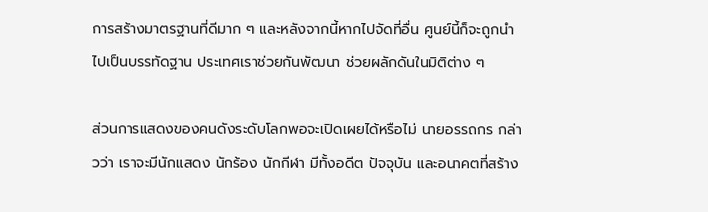การสร้างมาตรฐานที่ดีมาก ๆ และหลังจากนี้หากไปจัดที่อื่น ศูนย์นี้ก็จะถูกนำไปเป็นบรรทัดฐาน ประเทศเราช่วยกันพัฒนา ช่วยผลักดันในมิติต่าง ๆ

ส่วนการแสดงของคนดังระดับโลกพอจะเปิดเผยได้หรือไม่ นายอรรถกร กล่าวว่า เราจะมีนักแสดง นักร้อง นักกีฬา มีทั้งอดีต ปัจจุบัน และอนาคตที่สร้าง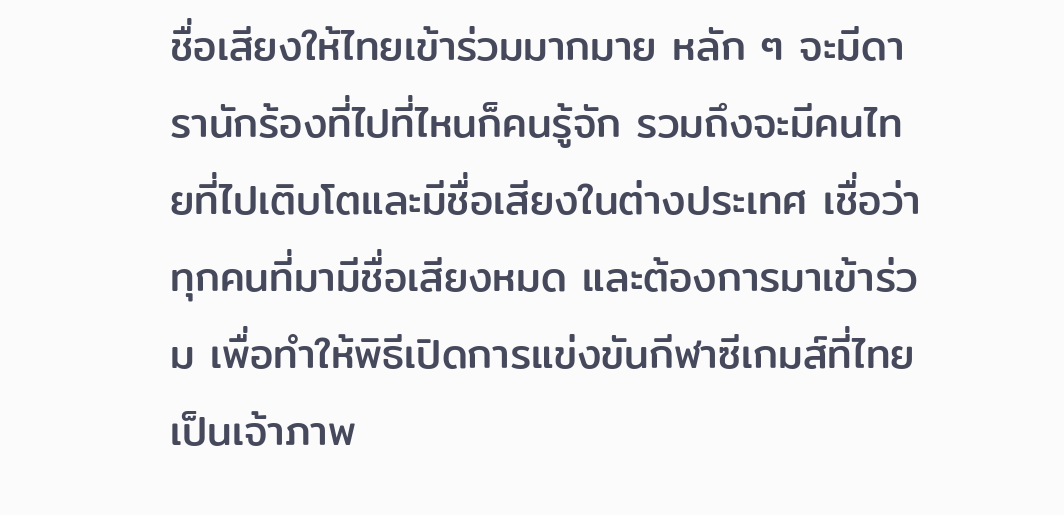ชื่อเสียงให้ไทยเข้าร่วมมากมาย หลัก ๆ จะมีดารานักร้องที่ไปที่ไหนก็คนรู้จัก รวมถึงจะมีคนไทยที่ไปเติบโตและมีชื่อเสียงในต่างประเทศ เชื่อว่า ทุกคนที่มามีชื่อเสียงหมด และต้องการมาเข้าร่วม เพื่อทำให้พิธีเปิดการแข่งขันกีฬาซีเกมส์ที่ไทยเป็นเจ้าภาพ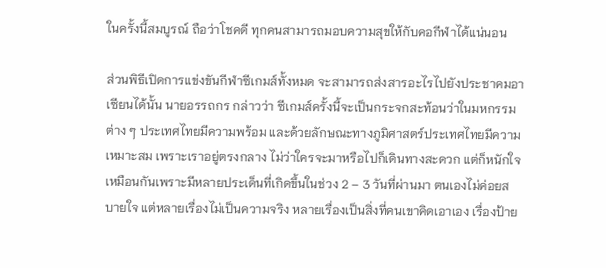ในครั้งนี้สมบูรณ์ ถือว่าโชคดี ทุกคนสามารถมอบความสุขให้กับคอกีฬาได้แน่นอน

ส่วนพิธีเปิดการแข่งขันกีฬาซีเกมส์ทั้งหมด จะสามารถส่งสารอะไรไปยังประชาคมอาเซียนได้นั้น นายอรรถกร กล่าวว่า ซีเกมส์ครั้งนี้จะเป็นกระจกสะท้อนว่าในมหกรรมต่าง ๆ ประเทศไทยมีความพร้อม และด้วยลักษณะทางภูมิศาสตร์ประเทศไทยมีความเหมาะสม เพราะเราอยู่ตรงกลาง ไม่ว่าใครจะมาหรือไปก็เดินทางสะดวก แต่ก็หนักใจเหมือนกันเพราะมีหลายประเด็นที่เกิดขึ้นในช่วง 2 – 3 วันที่ผ่านมา ตนเองไม่ค่อยสบายใจ แต่หลายเรื่องไม่เป็นความจริง หลายเรื่องเป็นสิ่งที่คนเขาคิดเอาเอง เรื่องป้าย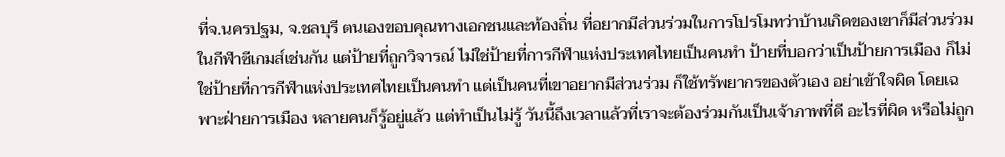ที่จ.นครปฐม, จ.ชลบุรี ตนเองขอบคุณทางเอกชนและท้องถิ่น ที่อยากมีส่วนร่วมในการโปรโมทว่าบ้านเกิดของเขาก็มีส่วนร่วมในกีฬาซีเกมส์เช่นกัน แต่ป้ายที่ถูกวิจารณ์ ไม่ใช่ป้ายที่การกีฬาแห่งประเทศไทยเป็นคนทำ ป้ายที่บอกว่าเป็นป้ายการเมือง ก็ไม่ใช่ป้ายที่การกีฬาแห่งประเทศไทยเป็นคนทำ แต่เป็นคนที่เขาอยากมีส่วนร่วม ก็ใช้ทรัพยากรของตัวเอง อย่าเข้าใจผิด โดยเฉพาะฝ่ายการเมือง หลายคนก็รู้อยู่แล้ว แต่ทำเป็นไม่รู้ วันนี้ถึงเวลาแล้วที่เราจะต้องร่วมกันเป็นเจ้าภาพที่ดี อะไรที่ผิด หรือไม่ถูก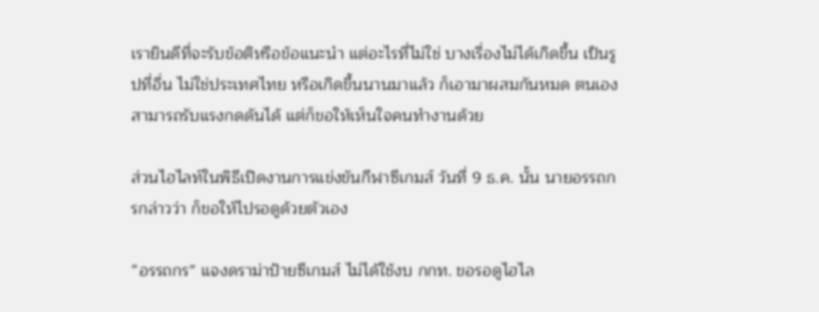เรายินดีที่จะรับข้อติหรือข้อแนะนำ แต่อะไรที่ไม่ใช่ บางเรื่องไม่ได้เกิดขึ้น เป็นรูปที่อื่น ไม่ใช่ประเทศไทย หรือเกิดขึ้นนานมาแล้ว ก็เอามาผสมกันหมด ตนเองสามารถรับแรงกดดันได้ แต่ก็ขอให้เห็นใจคนทำงานด้วย

ส่วนไฮไลท์ในพิธีเปิดงานการแข่งขันกีฬาซีเกมส์ วันที่ 9 ธ.ค. นั้น นายอรรถกรกล่าวว่า ก็ขอให้ไปรอดูด้วยตัวเอง

“อรรถกร” แจงดราม่าป้ายซีเกมส์ ไม่ได้ใช้งบ กกท. ขอรอดูไฮไล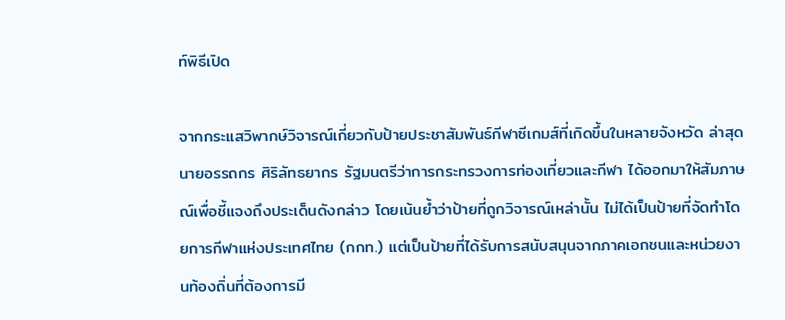ท์พิธีเปิด

จากกระแสวิพากษ์วิจารณ์เกี่ยวกับป้ายประชาสัมพันธ์กีฬาซีเกมส์ที่เกิดขึ้นในหลายจังหวัด ล่าสุด นายอรรถกร ศิริลัทธยากร รัฐมนตรีว่าการกระทรวงการท่องเที่ยวและกีฬา ได้ออกมาให้สัมภาษณ์เพื่อชี้แจงถึงประเด็นดังกล่าว โดยเน้นย้ำว่าป้ายที่ถูกวิจารณ์เหล่านั้น ไม่ได้เป็นป้ายที่จัดทำโดยการกีฬาแห่งประเทศไทย (กกท.) แต่เป็นป้ายที่ได้รับการสนับสนุนจากภาคเอกชนและหน่วยงานท้องถิ่นที่ต้องการมี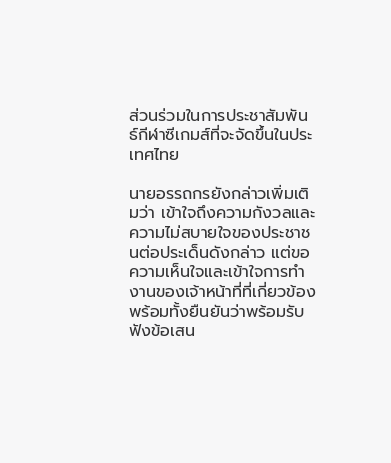ส่วนร่วมในการประชาสัมพันธ์กีฬาซีเกมส์ที่จะจัดขึ้นในประเทศไทย

นายอรรถกรยังกล่าวเพิ่มเติมว่า เข้าใจถึงความกังวลและความไม่สบายใจของประชาชนต่อประเด็นดังกล่าว แต่ขอความเห็นใจและเข้าใจการทำงานของเจ้าหน้าที่ที่เกี่ยวข้อง พร้อมทั้งยืนยันว่าพร้อมรับฟังข้อเสน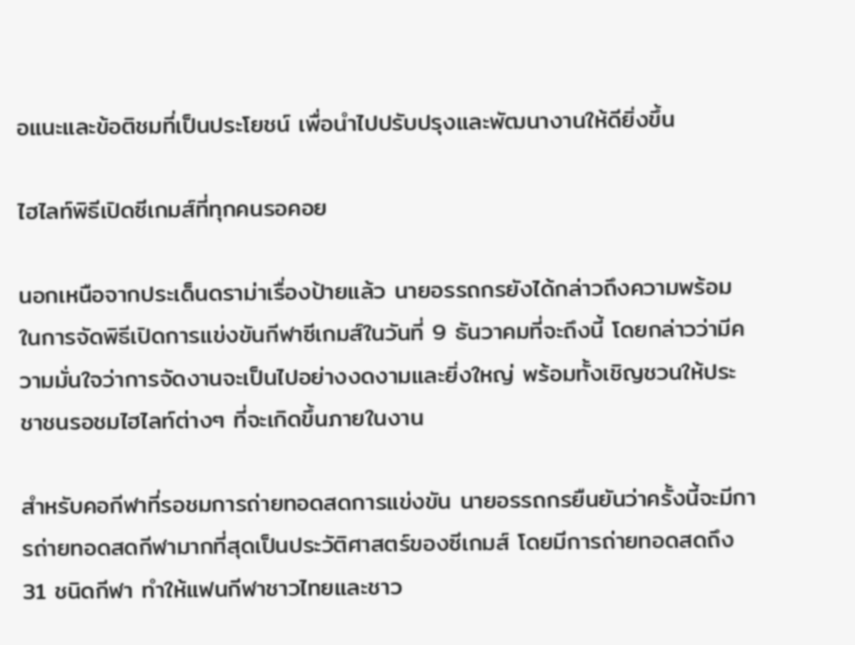อแนะและข้อติชมที่เป็นประโยชน์ เพื่อนำไปปรับปรุงและพัฒนางานให้ดียิ่งขึ้น

ไฮไลท์พิธีเปิดซีเกมส์ที่ทุกคนรอคอย

นอกเหนือจากประเด็นดราม่าเรื่องป้ายแล้ว นายอรรถกรยังได้กล่าวถึงความพร้อมในการจัดพิธีเปิดการแข่งขันกีฬาซีเกมส์ในวันที่ 9 ธันวาคมที่จะถึงนี้ โดยกล่าวว่ามีความมั่นใจว่าการจัดงานจะเป็นไปอย่างงดงามและยิ่งใหญ่ พร้อมทั้งเชิญชวนให้ประชาชนรอชมไฮไลท์ต่างๆ ที่จะเกิดขึ้นภายในงาน

สำหรับคอกีฬาที่รอชมการถ่ายทอดสดการแข่งขัน นายอรรถกรยืนยันว่าครั้งนี้จะมีการถ่ายทอดสดกีฬามากที่สุดเป็นประวัติศาสตร์ของซีเกมส์ โดยมีการถ่ายทอดสดถึง 31 ชนิดกีฬา ทำให้แฟนกีฬาชาวไทยและชาว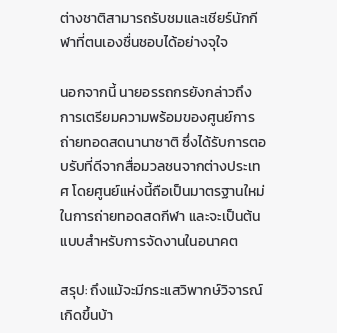ต่างชาติสามารถรับชมและเชียร์นักกีฬาที่ตนเองชื่นชอบได้อย่างจุใจ

นอกจากนี้ นายอรรถกรยังกล่าวถึงการเตรียมความพร้อมของศูนย์การถ่ายทอดสดนานาชาติ ซึ่งได้รับการตอบรับที่ดีจากสื่อมวลชนจากต่างประเทศ โดยศูนย์แห่งนี้ถือเป็นมาตรฐานใหม่ในการถ่ายทอดสดกีฬา และจะเป็นต้นแบบสำหรับการจัดงานในอนาคต

สรุป: ถึงแม้จะมีกระแสวิพากษ์วิจารณ์เกิดขึ้นบ้า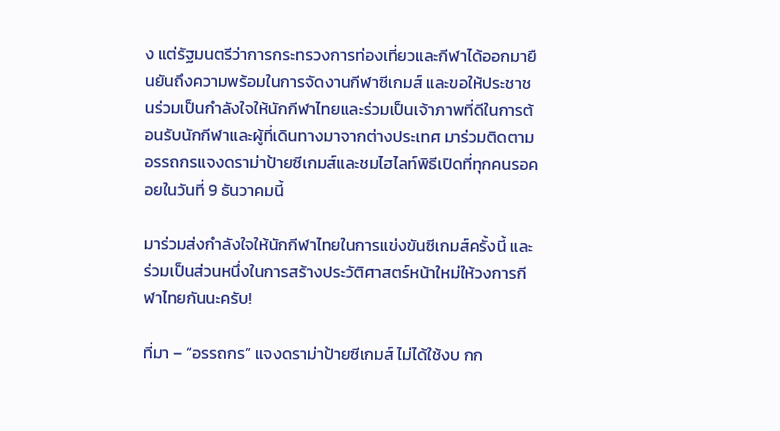ง แต่รัฐมนตรีว่าการกระทรวงการท่องเที่ยวและกีฬาได้ออกมายืนยันถึงความพร้อมในการจัดงานกีฬาซีเกมส์ และขอให้ประชาชนร่วมเป็นกำลังใจให้นักกีฬาไทยและร่วมเป็นเจ้าภาพที่ดีในการต้อนรับนักกีฬาและผู้ที่เดินทางมาจากต่างประเทศ มาร่วมติดตามอรรถกรแจงดราม่าป้ายซีเกมส์และชมไฮไลท์พิธีเปิดที่ทุกคนรอคอยในวันที่ 9 ธันวาคมนี้

มาร่วมส่งกำลังใจให้นักกีฬาไทยในการแข่งขันซีเกมส์ครั้งนี้ และร่วมเป็นส่วนหนึ่งในการสร้างประวัติศาสตร์หน้าใหม่ให้วงการกีฬาไทยกันนะครับ!

ที่มา – “อรรถกร” แจงดราม่าป้ายซีเกมส์ ไม่ได้ใช้งบ กก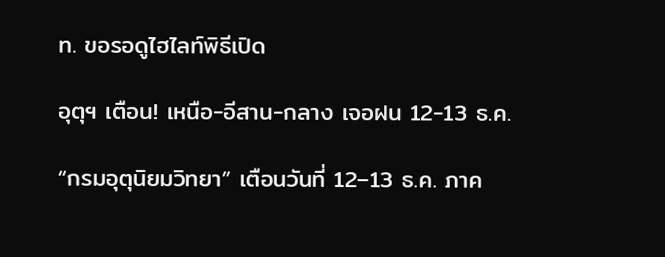ท. ขอรอดูไฮไลท์พิธีเปิด

อุตุฯ เตือน! เหนือ-อีสาน-กลาง เจอฝน 12-13 ธ.ค.

“กรมอุตุนิยมวิทยา” เตือนวันที่ 12–13 ธ.ค. ภาค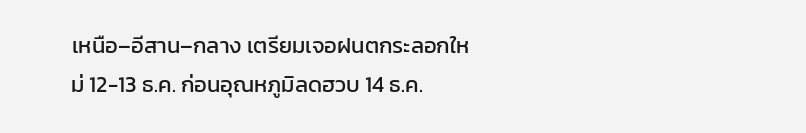เหนือ–อีสาน–กลาง เตรียมเจอฝนตกระลอกใหม่ 12-13 ธ.ค. ก่อนอุณหภูมิลดฮวบ 14 ธ.ค.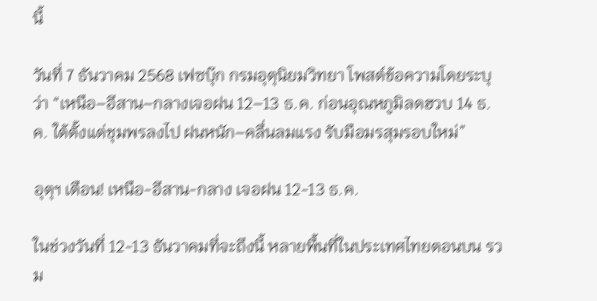นี้

วันที่ 7 ธันวาคม 2568 เฟซบุ๊ก กรมอุตุนิยมวิทยา โพสต์ข้อความโดยระบุว่า “เหนือ–อีสาน–กลางเจอฝน 12–13 ธ.ค. ก่อนอุณหภูมิลดฮวบ 14 ธ.ค. ใต้ตั้งแต่ชุมพรลงไป ฝนหนัก–คลื่นลมแรง รับมือมรสุมรอบใหม่”

อุตุฯ เตือน! เหนือ-อีสาน-กลาง เจอฝน 12-13 ธ.ค.

ในช่วงวันที่ 12-13 ธันวาคมที่จะถึงนี้ หลายพื้นที่ในประเทศไทยตอนบน รวม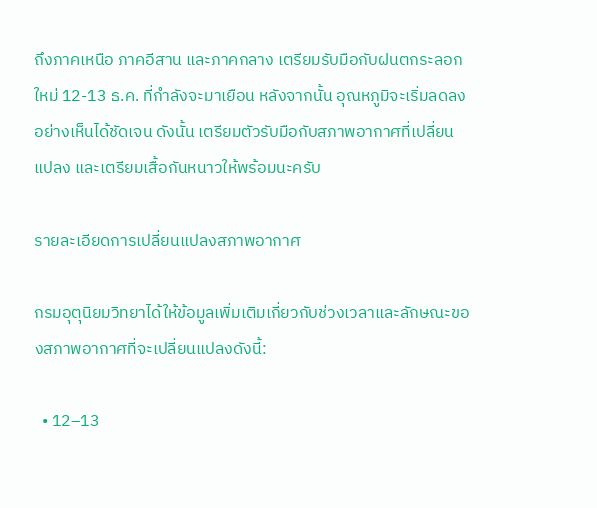ถึงภาคเหนือ ภาคอีสาน และภาคกลาง เตรียมรับมือกับฝนตกระลอกใหม่ 12-13 ธ.ค. ที่กำลังจะมาเยือน หลังจากนั้น อุณหภูมิจะเริ่มลดลงอย่างเห็นได้ชัดเจน ดังนั้น เตรียมตัวรับมือกับสภาพอากาศที่เปลี่ยนแปลง และเตรียมเสื้อกันหนาวให้พร้อมนะครับ

รายละเอียดการเปลี่ยนแปลงสภาพอากาศ

กรมอุตุนิยมวิทยาได้ให้ข้อมูลเพิ่มเติมเกี่ยวกับช่วงเวลาและลักษณะของสภาพอากาศที่จะเปลี่ยนแปลงดังนี้:

  • 12–13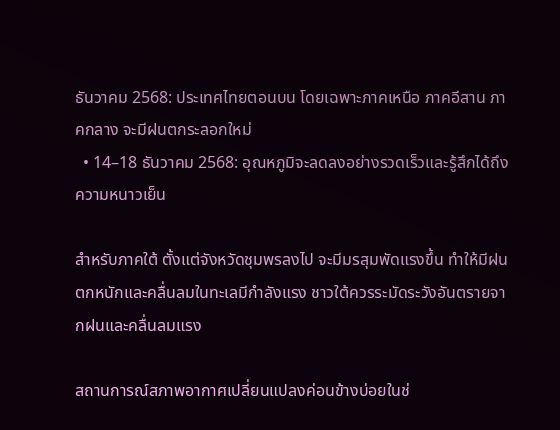ธันวาคม 2568: ประเทศไทยตอนบน โดยเฉพาะภาคเหนือ ภาคอีสาน ภาคกลาง จะมีฝนตกระลอกใหม่
  • 14–18 ธันวาคม 2568: อุณหภูมิจะลดลงอย่างรวดเร็วและรู้สึกได้ถึงความหนาวเย็น

สำหรับภาคใต้ ตั้งแต่จังหวัดชุมพรลงไป จะมีมรสุมพัดแรงขึ้น ทำให้มีฝนตกหนักและคลื่นลมในทะเลมีกำลังแรง ชาวใต้ควรระมัดระวังอันตรายจากฝนและคลื่นลมแรง

สถานการณ์สภาพอากาศเปลี่ยนแปลงค่อนข้างบ่อยในช่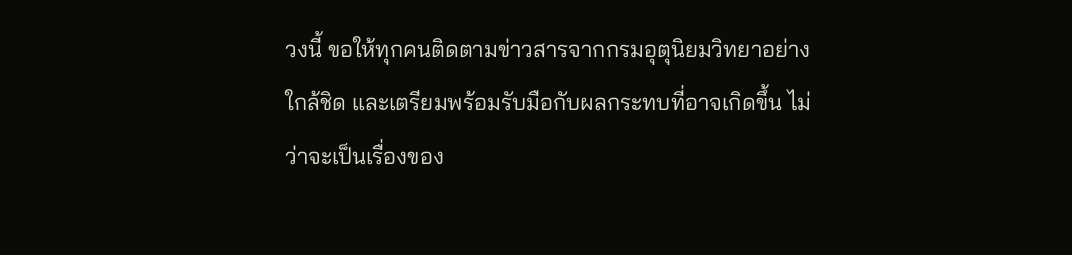วงนี้ ขอให้ทุกคนติดตามข่าวสารจากกรมอุตุนิยมวิทยาอย่างใกล้ชิด และเตรียมพร้อมรับมือกับผลกระทบที่อาจเกิดขึ้น ไม่ว่าจะเป็นเรื่องของ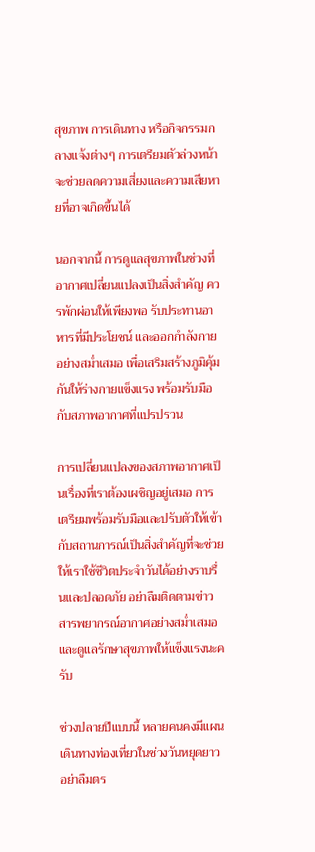สุขภาพ การเดินทาง หรือกิจกรรมกลางแจ้งต่างๆ การเตรียมตัวล่วงหน้าจะช่วยลดความเสี่ยงและความเสียหายที่อาจเกิดขึ้นได้

นอกจากนี้ การดูแลสุขภาพในช่วงที่อากาศเปลี่ยนแปลงเป็นสิ่งสำคัญ ควรพักผ่อนให้เพียงพอ รับประทานอาหารที่มีประโยชน์ และออกกำลังกายอย่างสม่ำเสมอ เพื่อเสริมสร้างภูมิคุ้มกันให้ร่างกายแข็งแรง พร้อมรับมือกับสภาพอากาศที่แปรปรวน

การเปลี่ยนแปลงของสภาพอากาศเป็นเรื่องที่เราต้องเผชิญอยู่เสมอ การเตรียมพร้อมรับมือและปรับตัวให้เข้ากับสถานการณ์เป็นสิ่งสำคัญที่จะช่วยให้เราใช้ชีวิตประจำวันได้อย่างราบรื่นและปลอดภัย อย่าลืมติดตามข่าวสารพยากรณ์อากาศอย่างสม่ำเสมอ และดูแลรักษาสุขภาพให้แข็งแรงนะครับ

ช่วงปลายปีแบบนี้ หลายคนคงมีแผนเดินทางท่องเที่ยวในช่วงวันหยุดยาว อย่าลืมตร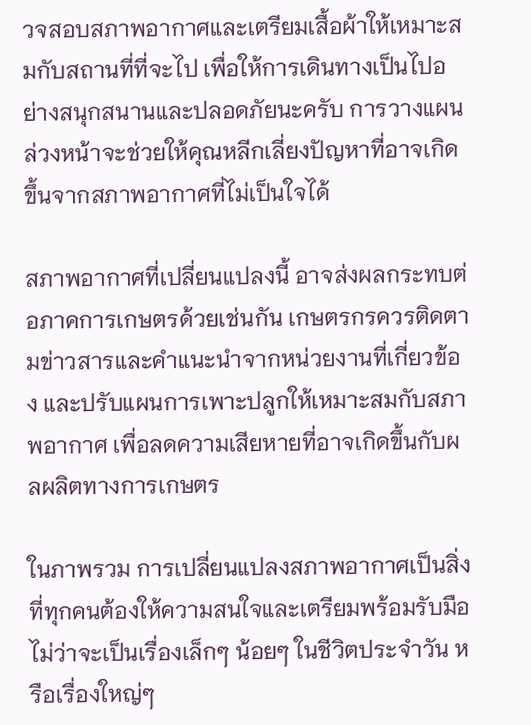วจสอบสภาพอากาศและเตรียมเสื้อผ้าให้เหมาะสมกับสถานที่ที่จะไป เพื่อให้การเดินทางเป็นไปอย่างสนุกสนานและปลอดภัยนะครับ การวางแผนล่วงหน้าจะช่วยให้คุณหลีกเลี่ยงปัญหาที่อาจเกิดขึ้นจากสภาพอากาศที่ไม่เป็นใจได้

สภาพอากาศที่เปลี่ยนแปลงนี้ อาจส่งผลกระทบต่อภาคการเกษตรด้วยเช่นกัน เกษตรกรควรติดตามข่าวสารและคำแนะนำจากหน่วยงานที่เกี่ยวข้อง และปรับแผนการเพาะปลูกให้เหมาะสมกับสภาพอากาศ เพื่อลดความเสียหายที่อาจเกิดขึ้นกับผลผลิตทางการเกษตร

ในภาพรวม การเปลี่ยนแปลงสภาพอากาศเป็นสิ่งที่ทุกคนต้องให้ความสนใจและเตรียมพร้อมรับมือ ไม่ว่าจะเป็นเรื่องเล็กๆ น้อยๆ ในชีวิตประจำวัน หรือเรื่องใหญ่ๆ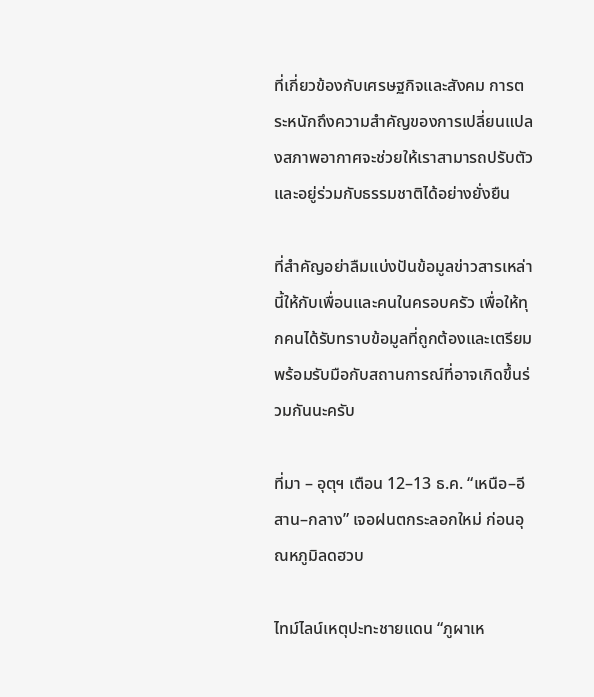ที่เกี่ยวข้องกับเศรษฐกิจและสังคม การตระหนักถึงความสำคัญของการเปลี่ยนแปลงสภาพอากาศจะช่วยให้เราสามารถปรับตัวและอยู่ร่วมกับธรรมชาติได้อย่างยั่งยืน

ที่สำคัญอย่าลืมแบ่งปันข้อมูลข่าวสารเหล่านี้ให้กับเพื่อนและคนในครอบครัว เพื่อให้ทุกคนได้รับทราบข้อมูลที่ถูกต้องและเตรียมพร้อมรับมือกับสถานการณ์ที่อาจเกิดขึ้นร่วมกันนะครับ

ที่มา – อุตุฯ เตือน 12–13 ธ.ค. “เหนือ–อีสาน–กลาง” เจอฝนตกระลอกใหม่ ก่อนอุณหภูมิลดฮวบ

ไทม์ไลน์เหตุปะทะชายแดน “ภูผาเห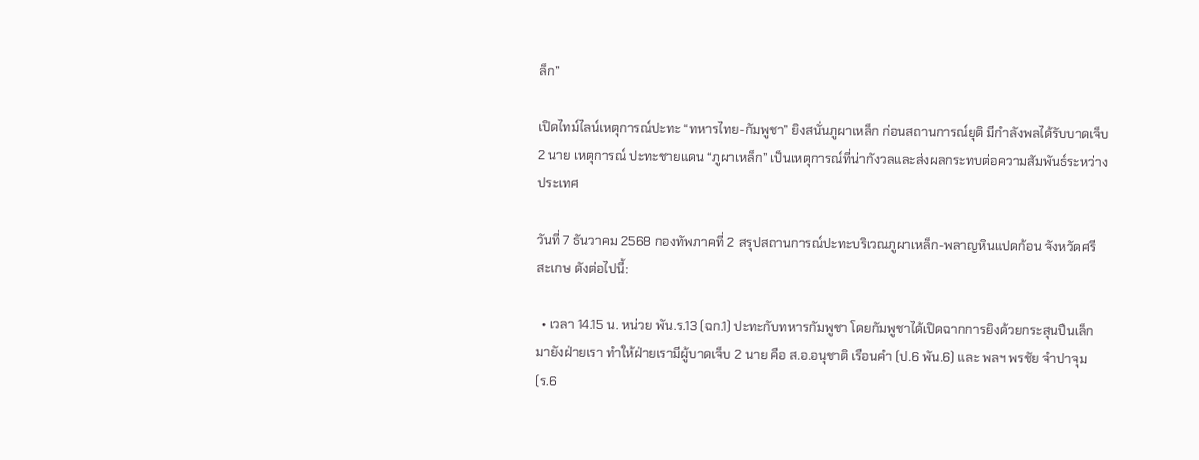ล็ก”

เปิดไทม์ไลน์เหตุการณ์ปะทะ “ทหารไทย-กัมพูชา” ยิงสนั่นภูผาเหล็ก ก่อนสถานการณ์ยุติ มีกำลังพลได้รับบาดเจ็บ 2 นาย เหตุการณ์ ปะทะชายแดน “ภูผาเหล็ก” เป็นเหตุการณ์ที่น่ากังวลและส่งผลกระทบต่อความสัมพันธ์ระหว่างประเทศ

วันที่ 7 ธันวาคม 2568 กองทัพภาคที่ 2 สรุปสถานการณ์ปะทะบริเวณภูผาเหล็ก-พลาญหินแปดก้อน จังหวัดศรีสะเกษ ดังต่อไปนี้:

  • เวลา 14.15 น. หน่วย พัน.ร.13 (ฉก.1) ปะทะกับทหารกัมพูชา โดยกัมพูชาได้เปิดฉากการยิงด้วยกระสุนปืนเล็กมายังฝ่ายเรา ทำให้ฝ่ายเรามีผู้บาดเจ็บ 2 นาย คือ ส.อ.อนุชาติ เรือนคำ (ป.6 พัน.6) และ พลฯ พรชัย จำปาจุม (ร.6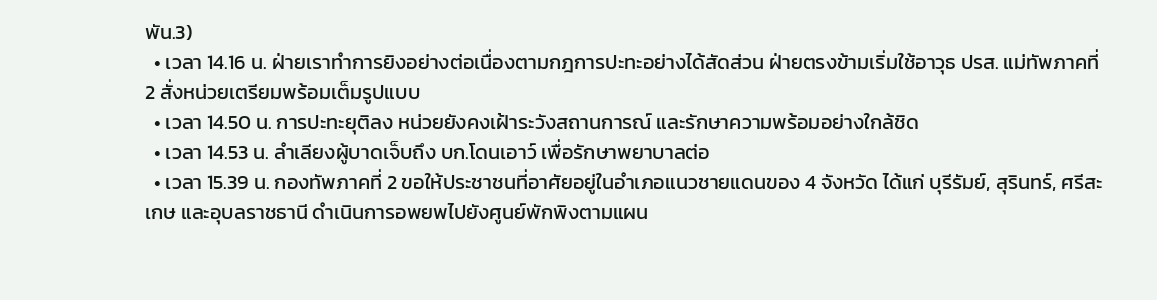พัน.3)
  • เวลา 14.16 น. ฝ่ายเราทำการยิงอย่างต่อเนื่องตามกฎการปะทะอย่างได้สัดส่วน ฝ่ายตรงข้ามเริ่มใช้อาวุธ ปรส. แม่ทัพภาคที่ 2 สั่งหน่วยเตรียมพร้อมเต็มรูปแบบ
  • เวลา 14.50 น. การปะทะยุติลง หน่วยยังคงเฝ้าระวังสถานการณ์ และรักษาความพร้อมอย่างใกล้ชิด
  • เวลา 14.53 น. ลำเลียงผู้บาดเจ็บถึง บก.โดนเอาว์ เพื่อรักษาพยาบาลต่อ
  • เวลา 15.39 น. กองทัพภาคที่ 2 ขอให้ประชาชนที่อาศัยอยู่ในอำเภอแนวชายแดนของ 4 จังหวัด ได้แก่ บุรีรัมย์, สุรินทร์, ศรีสะเกษ และอุบลราชธานี ดำเนินการอพยพไปยังศูนย์พักพิงตามแผน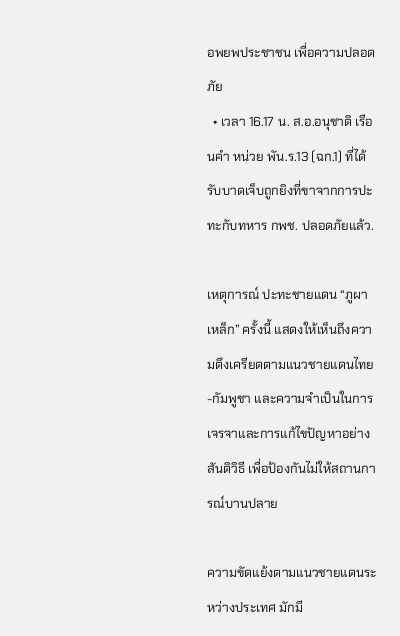อพยพประชาชน เพื่อความปลอดภัย
  • เวลา 16.17 น. ส.อ.อนุชาติ เรือนคำ หน่วย พัน.ร.13 (ฉก.1) ที่ได้รับบาดเจ็บถูกยิงที่ขาจากการปะทะกับทหาร กพช. ปลอดภัยแล้ว.

เหตุการณ์ ปะทะชายแดน “ภูผาเหล็ก” ครั้งนี้ แสดงให้เห็นถึงความตึงเครียดตามแนวชายแดนไทย-กัมพูชา และความจำเป็นในการเจรจาและการแก้ไขปัญหาอย่างสันติวิธี เพื่อป้องกันไม่ให้สถานการณ์บานปลาย

ความขัดแย้งตามแนวชายแดนระหว่างประเทศ มักมี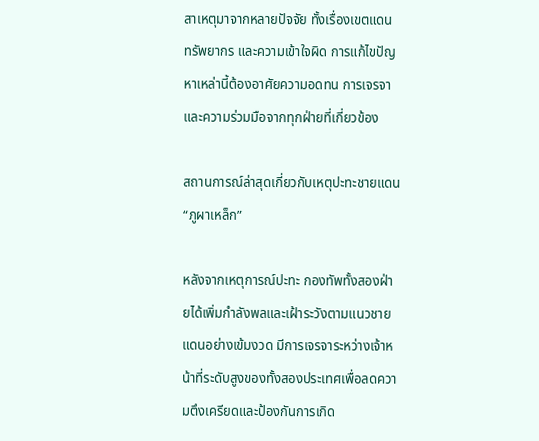สาเหตุมาจากหลายปัจจัย ทั้งเรื่องเขตแดน ทรัพยากร และความเข้าใจผิด การแก้ไขปัญหาเหล่านี้ต้องอาศัยความอดทน การเจรจา และความร่วมมือจากทุกฝ่ายที่เกี่ยวข้อง

สถานการณ์ล่าสุดเกี่ยวกับเหตุปะทะชายแดน “ภูผาเหล็ก”

หลังจากเหตุการณ์ปะทะ กองทัพทั้งสองฝ่ายได้เพิ่มกำลังพลและเฝ้าระวังตามแนวชายแดนอย่างเข้มงวด มีการเจรจาระหว่างเจ้าหน้าที่ระดับสูงของทั้งสองประเทศเพื่อลดความตึงเครียดและป้องกันการเกิด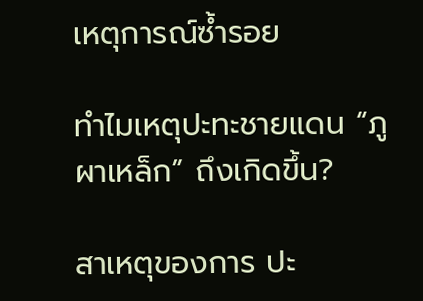เหตุการณ์ซ้ำรอย

ทำไมเหตุปะทะชายแดน “ภูผาเหล็ก” ถึงเกิดขึ้น?

สาเหตุของการ ปะ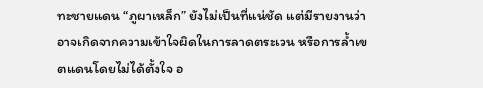ทะชายแดน “ภูผาเหล็ก” ยังไม่เป็นที่แน่ชัด แต่มีรายงานว่าอาจเกิดจากความเข้าใจผิดในการลาดตระเวน หรือการล้ำเขตแดนโดยไม่ได้ตั้งใจ อ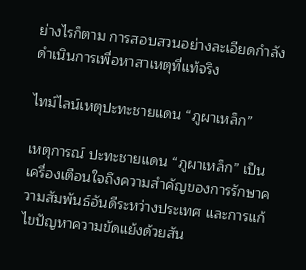ย่างไรก็ตาม การสอบสวนอย่างละเอียดกำลังดำเนินการเพื่อหาสาเหตุที่แท้จริง

ไทม์ไลน์เหตุปะทะชายแดน “ภูผาเหล็ก”

เหตุการณ์ ปะทะชายแดน “ภูผาเหล็ก” เป็นเครื่องเตือนใจถึงความสำคัญของการรักษาความสัมพันธ์อันดีระหว่างประเทศ และการแก้ไขปัญหาความขัดแย้งด้วยสัน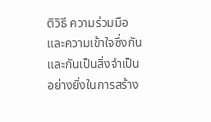ติวิธี ความร่วมมือและความเข้าใจซึ่งกันและกันเป็นสิ่งจำเป็นอย่างยิ่งในการสร้าง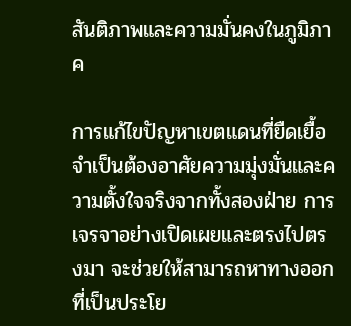สันติภาพและความมั่นคงในภูมิภาค

การแก้ไขปัญหาเขตแดนที่ยืดเยื้อ จำเป็นต้องอาศัยความมุ่งมั่นและความตั้งใจจริงจากทั้งสองฝ่าย การเจรจาอย่างเปิดเผยและตรงไปตรงมา จะช่วยให้สามารถหาทางออกที่เป็นประโย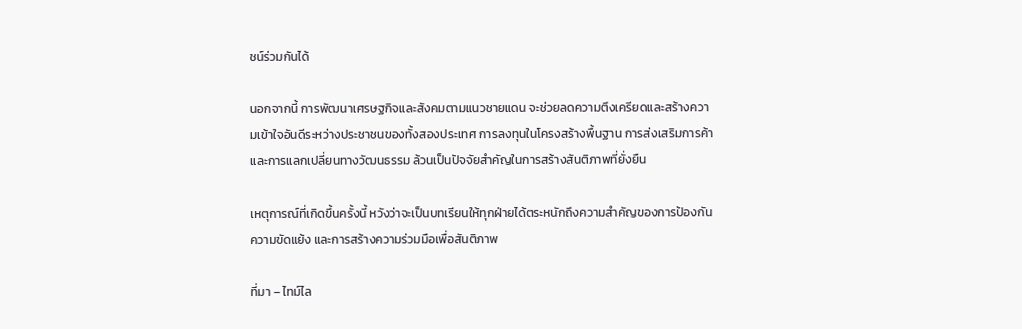ชน์ร่วมกันได้

นอกจากนี้ การพัฒนาเศรษฐกิจและสังคมตามแนวชายแดน จะช่วยลดความตึงเครียดและสร้างความเข้าใจอันดีระหว่างประชาชนของทั้งสองประเทศ การลงทุนในโครงสร้างพื้นฐาน การส่งเสริมการค้า และการแลกเปลี่ยนทางวัฒนธรรม ล้วนเป็นปัจจัยสำคัญในการสร้างสันติภาพที่ยั่งยืน

เหตุการณ์ที่เกิดขึ้นครั้งนี้ หวังว่าจะเป็นบทเรียนให้ทุกฝ่ายได้ตระหนักถึงความสำคัญของการป้องกันความขัดแย้ง และการสร้างความร่วมมือเพื่อสันติภาพ

ที่มา – ไทม์ไล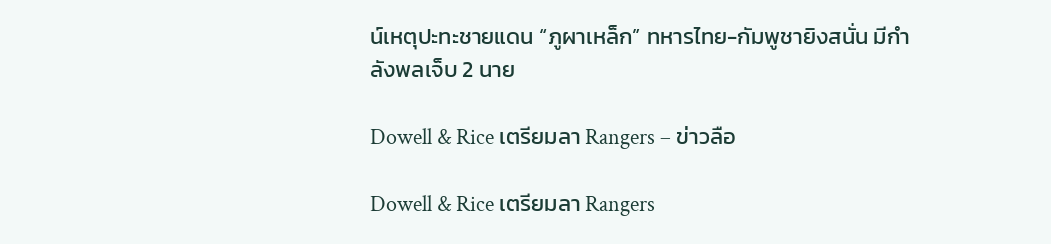น์เหตุปะทะชายแดน “ภูผาเหล็ก” ทหารไทย-กัมพูชายิงสนั่น มีกำลังพลเจ็บ 2 นาย

Dowell & Rice เตรียมลา Rangers – ข่าวลือ

Dowell & Rice เตรียมลา Rangers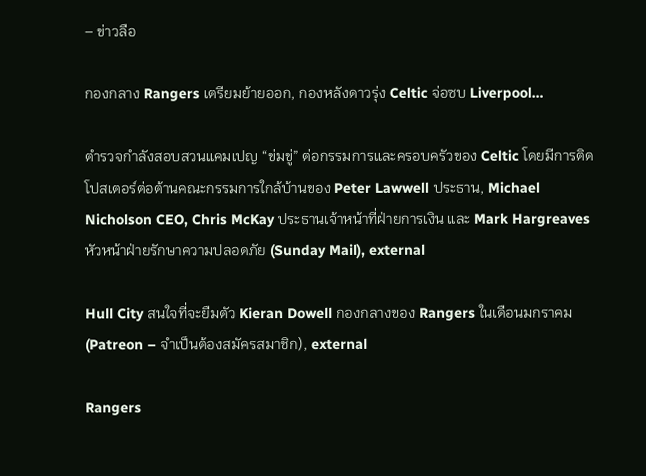– ข่าวลือ

กองกลาง Rangers เตรียมย้ายออก, กองหลังดาวรุ่ง Celtic จ่อซบ Liverpool…

ตำรวจกำลังสอบสวนแคมเปญ “ข่มขู่” ต่อกรรมการและครอบครัวของ Celtic โดยมีการติดโปสเตอร์ต่อต้านคณะกรรมการใกล้บ้านของ Peter Lawwell ประธาน, Michael Nicholson CEO, Chris McKay ประธานเจ้าหน้าที่ฝ่ายการเงิน และ Mark Hargreaves หัวหน้าฝ่ายรักษาความปลอดภัย (Sunday Mail), external

Hull City สนใจที่จะยืมตัว Kieran Dowell กองกลางของ Rangers ในเดือนมกราคม (Patreon – จำเป็นต้องสมัครสมาชิก), external

Rangers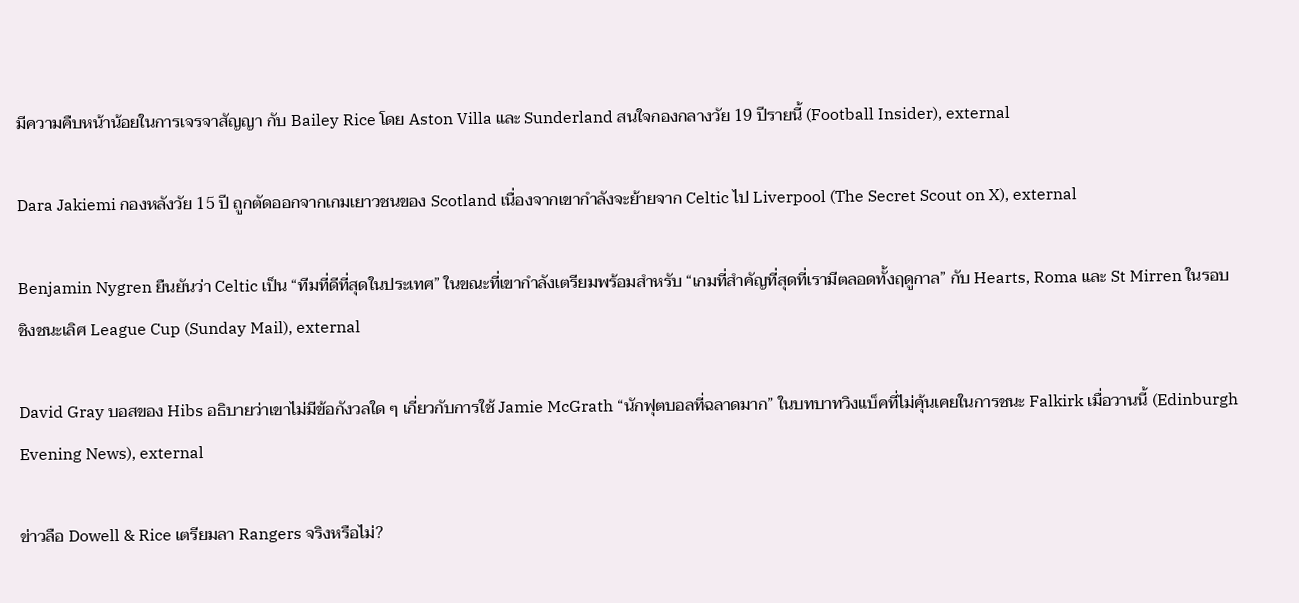มีความคืบหน้าน้อยในการเจรจาสัญญา กับ Bailey Rice โดย Aston Villa และ Sunderland สนใจกองกลางวัย 19 ปีรายนี้ (Football Insider), external

Dara Jakiemi กองหลังวัย 15 ปี ถูกตัดออกจากเกมเยาวชนของ Scotland เนื่องจากเขากำลังจะย้ายจาก Celtic ไป Liverpool (The Secret Scout on X), external

Benjamin Nygren ยืนยันว่า Celtic เป็น “ทีมที่ดีที่สุดในประเทศ” ในขณะที่เขากำลังเตรียมพร้อมสำหรับ “เกมที่สำคัญที่สุดที่เรามีตลอดทั้งฤดูกาล” กับ Hearts, Roma และ St Mirren ในรอบชิงชนะเลิศ League Cup (Sunday Mail), external

David Gray บอสของ Hibs อธิบายว่าเขาไม่มีข้อกังวลใด ๆ เกี่ยวกับการใช้ Jamie McGrath “นักฟุตบอลที่ฉลาดมาก” ในบทบาทวิงแบ็คที่ไม่คุ้นเคยในการชนะ Falkirk เมื่อวานนี้ (Edinburgh Evening News), external

ข่าวลือ Dowell & Rice เตรียมลา Rangers จริงหรือไม่?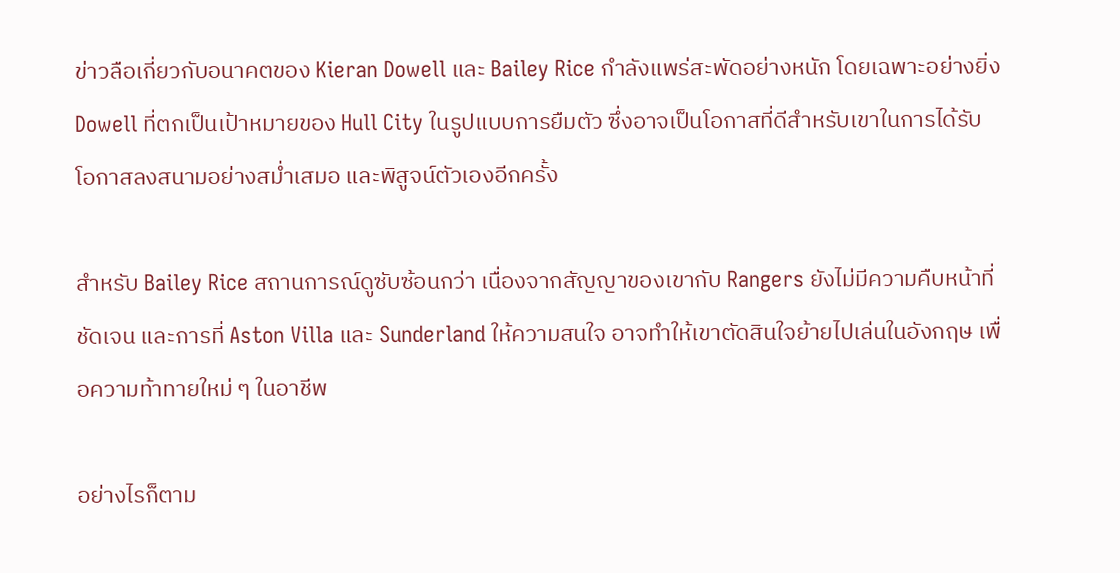ข่าวลือเกี่ยวกับอนาคตของ Kieran Dowell และ Bailey Rice กำลังแพร่สะพัดอย่างหนัก โดยเฉพาะอย่างยิ่ง Dowell ที่ตกเป็นเป้าหมายของ Hull City ในรูปแบบการยืมตัว ซึ่งอาจเป็นโอกาสที่ดีสำหรับเขาในการได้รับโอกาสลงสนามอย่างสม่ำเสมอ และพิสูจน์ตัวเองอีกครั้ง

สำหรับ Bailey Rice สถานการณ์ดูซับซ้อนกว่า เนื่องจากสัญญาของเขากับ Rangers ยังไม่มีความคืบหน้าที่ชัดเจน และการที่ Aston Villa และ Sunderland ให้ความสนใจ อาจทำให้เขาตัดสินใจย้ายไปเล่นในอังกฤษ เพื่อความท้าทายใหม่ ๆ ในอาชีพ

อย่างไรก็ตาม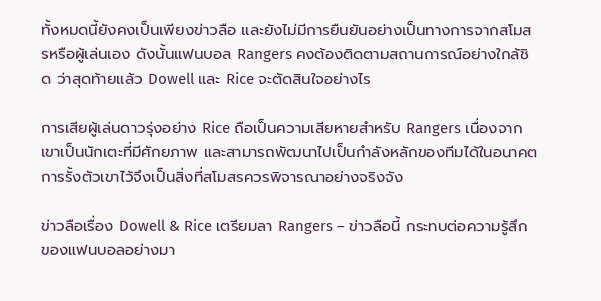ทั้งหมดนี้ยังคงเป็นเพียงข่าวลือ และยังไม่มีการยืนยันอย่างเป็นทางการจากสโมสรหรือผู้เล่นเอง ดังนั้นแฟนบอล Rangers คงต้องติดตามสถานการณ์อย่างใกล้ชิด ว่าสุดท้ายแล้ว Dowell และ Rice จะตัดสินใจอย่างไร

การเสียผู้เล่นดาวรุ่งอย่าง Rice ถือเป็นความเสียหายสำหรับ Rangers เนื่องจากเขาเป็นนักเตะที่มีศักยภาพ และสามารถพัฒนาไปเป็นกำลังหลักของทีมได้ในอนาคต การรั้งตัวเขาไว้จึงเป็นสิ่งที่สโมสรควรพิจารณาอย่างจริงจัง

ข่าวลือเรื่อง Dowell & Rice เตรียมลา Rangers – ข่าวลือนี้ กระทบต่อความรู้สึกของแฟนบอลอย่างมา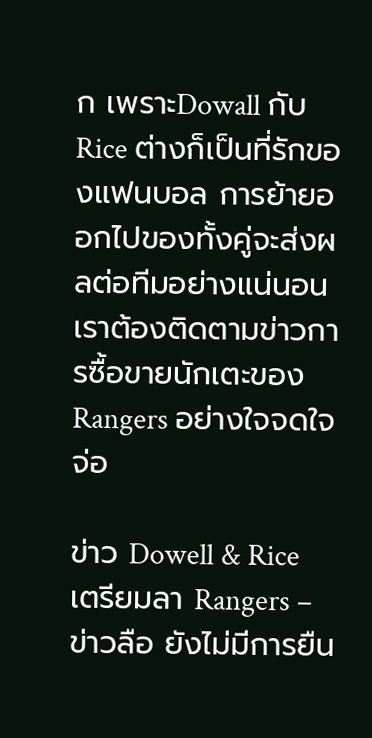ก เพราะDowall กับ Rice ต่างก็เป็นที่รักของแฟนบอล การย้ายออกไปของทั้งคู่จะส่งผลต่อทีมอย่างแน่นอน เราต้องติดตามข่าวการซื้อขายนักเตะของ Rangers อย่างใจจดใจจ่อ

ข่าว Dowell & Rice เตรียมลา Rangers – ข่าวลือ ยังไม่มีการยืน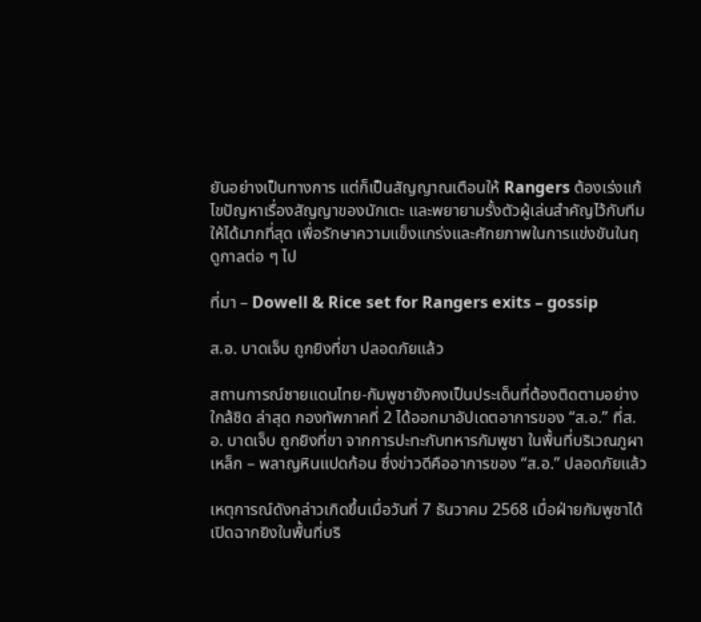ยันอย่างเป็นทางการ แต่ก็เป็นสัญญาณเตือนให้ Rangers ต้องเร่งแก้ไขปัญหาเรื่องสัญญาของนักเตะ และพยายามรั้งตัวผู้เล่นสำคัญไว้กับทีมให้ได้มากที่สุด เพื่อรักษาความแข็งแกร่งและศักยภาพในการแข่งขันในฤดูกาลต่อ ๆ ไป

ที่มา – Dowell & Rice set for Rangers exits – gossip

ส.อ. บาดเจ็บ ถูกยิงที่ขา ปลอดภัยแล้ว

สถานการณ์ชายแดนไทย-กัมพูชายังคงเป็นประเด็นที่ต้องติดตามอย่างใกล้ชิด ล่าสุด กองทัพภาคที่ 2 ได้ออกมาอัปเดตอาการของ “ส.อ.” ที่ส.อ. บาดเจ็บ ถูกยิงที่ขา จากการปะทะกับทหารกัมพูชา ในพื้นที่บริเวณภูผาเหล็ก – พลาญหินแปดก้อน ซึ่งข่าวดีคืออาการของ “ส.อ.” ปลอดภัยแล้ว

เหตุการณ์ดังกล่าวเกิดขึ้นเมื่อวันที่ 7 ธันวาคม 2568 เมื่อฝ่ายกัมพูชาได้เปิดฉากยิงในพื้นที่บริ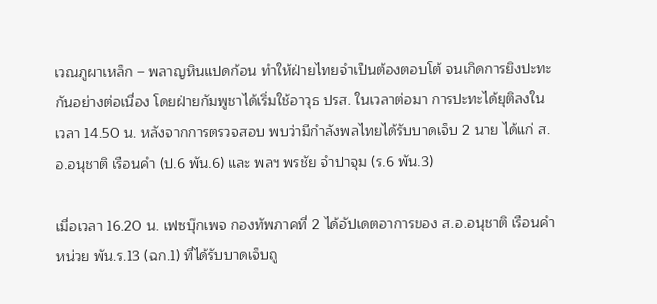เวณภูผาเหล็ก – พลาญหินแปดก้อน ทำให้ฝ่ายไทยจำเป็นต้องตอบโต้ จนเกิดการยิงปะทะกันอย่างต่อเนื่อง โดยฝ่ายกัมพูชาได้เริ่มใช้อาวุธ ปรส. ในเวลาต่อมา การปะทะได้ยุติลงในเวลา 14.50 น. หลังจากการตรวจสอบ พบว่ามีกำลังพลไทยได้รับบาดเจ็บ 2 นาย ได้แก่ ส.อ.อนุชาติ เรือนคำ (ป.6 พัน.6) และ พลฯ พรชัย จำปาจุม (ร.6 พัน.3)

เมื่อเวลา 16.20 น. เฟซบุ๊กเพจ กองทัพภาคที่ 2 ได้อัปเดตอาการของ ส.อ.อนุชาติ เรือนคำ หน่วย พัน.ร.13 (ฉก.1) ที่ได้รับบาดเจ็บถู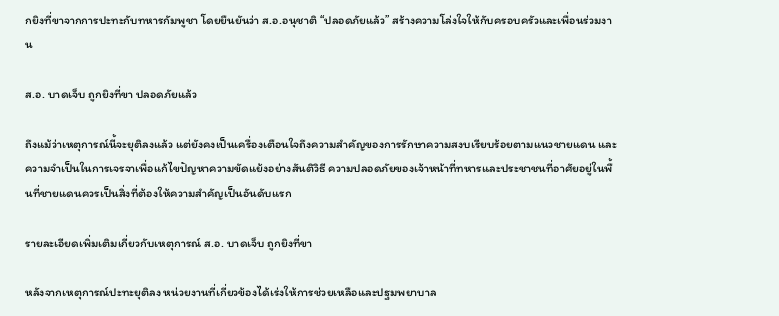กยิงที่ขาจากการปะทะกับทหารกัมพูชา โดยยืนยันว่า ส.อ.อนุชาติ “ปลอดภัยแล้ว” สร้างความโล่งใจให้กับครอบครัวและเพื่อนร่วมงาน

ส.อ. บาดเจ็บ ถูกยิงที่ขา ปลอดภัยแล้ว

ถึงแม้ว่าเหตุการณ์นี้จะยุติลงแล้ว แต่ยังคงเป็นเครื่องเตือนใจถึงความสำคัญของการรักษาความสงบเรียบร้อยตามแนวชายแดน และความจำเป็นในการเจรจาเพื่อแก้ไขปัญหาความขัดแย้งอย่างสันติวิธี ความปลอดภัยของเจ้าหน้าที่ทหารและประชาชนที่อาศัยอยู่ในพื้นที่ชายแดนควรเป็นสิ่งที่ต้องให้ความสำคัญเป็นอันดับแรก

รายละเอียดเพิ่มเติมเกี่ยวกับเหตุการณ์ ส.อ. บาดเจ็บ ถูกยิงที่ขา

หลังจากเหตุการณ์ปะทะยุติลง หน่วยงานที่เกี่ยวข้องได้เร่งให้การช่วยเหลือและปฐมพยาบาล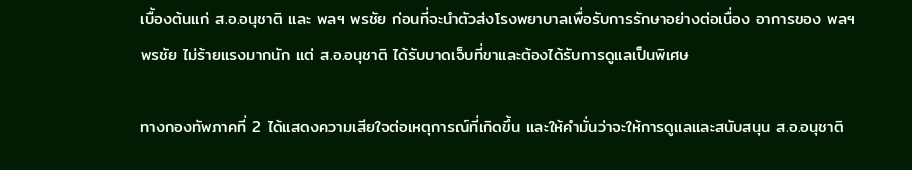เบื้องต้นแก่ ส.อ.อนุชาติ และ พลฯ พรชัย ก่อนที่จะนำตัวส่งโรงพยาบาลเพื่อรับการรักษาอย่างต่อเนื่อง อาการของ พลฯ พรชัย ไม่ร้ายแรงมากนัก แต่ ส.อ.อนุชาติ ได้รับบาดเจ็บที่ขาและต้องได้รับการดูแลเป็นพิเศษ

ทางกองทัพภาคที่ 2 ได้แสดงความเสียใจต่อเหตุการณ์ที่เกิดขึ้น และให้คำมั่นว่าจะให้การดูแลและสนับสนุน ส.อ.อนุชาติ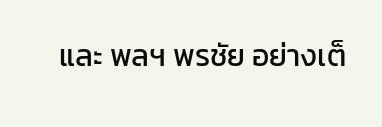และ พลฯ พรชัย อย่างเต็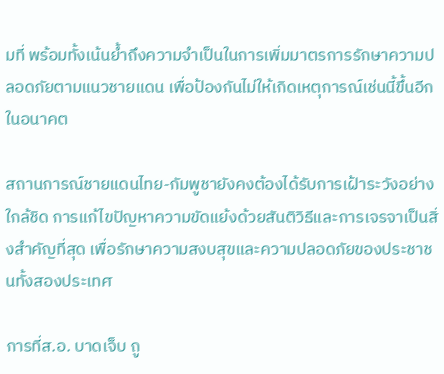มที่ พร้อมทั้งเน้นย้ำถึงความจำเป็นในการเพิ่มมาตรการรักษาความปลอดภัยตามแนวชายแดน เพื่อป้องกันไม่ให้เกิดเหตุการณ์เช่นนี้ขึ้นอีกในอนาคต

สถานการณ์ชายแดนไทย-กัมพูชายังคงต้องได้รับการเฝ้าระวังอย่างใกล้ชิด การแก้ไขปัญหาความขัดแย้งด้วยสันติวิธีและการเจรจาเป็นสิ่งสำคัญที่สุด เพื่อรักษาความสงบสุขและความปลอดภัยของประชาชนทั้งสองประเทศ

การที่ส.อ. บาดเจ็บ ถู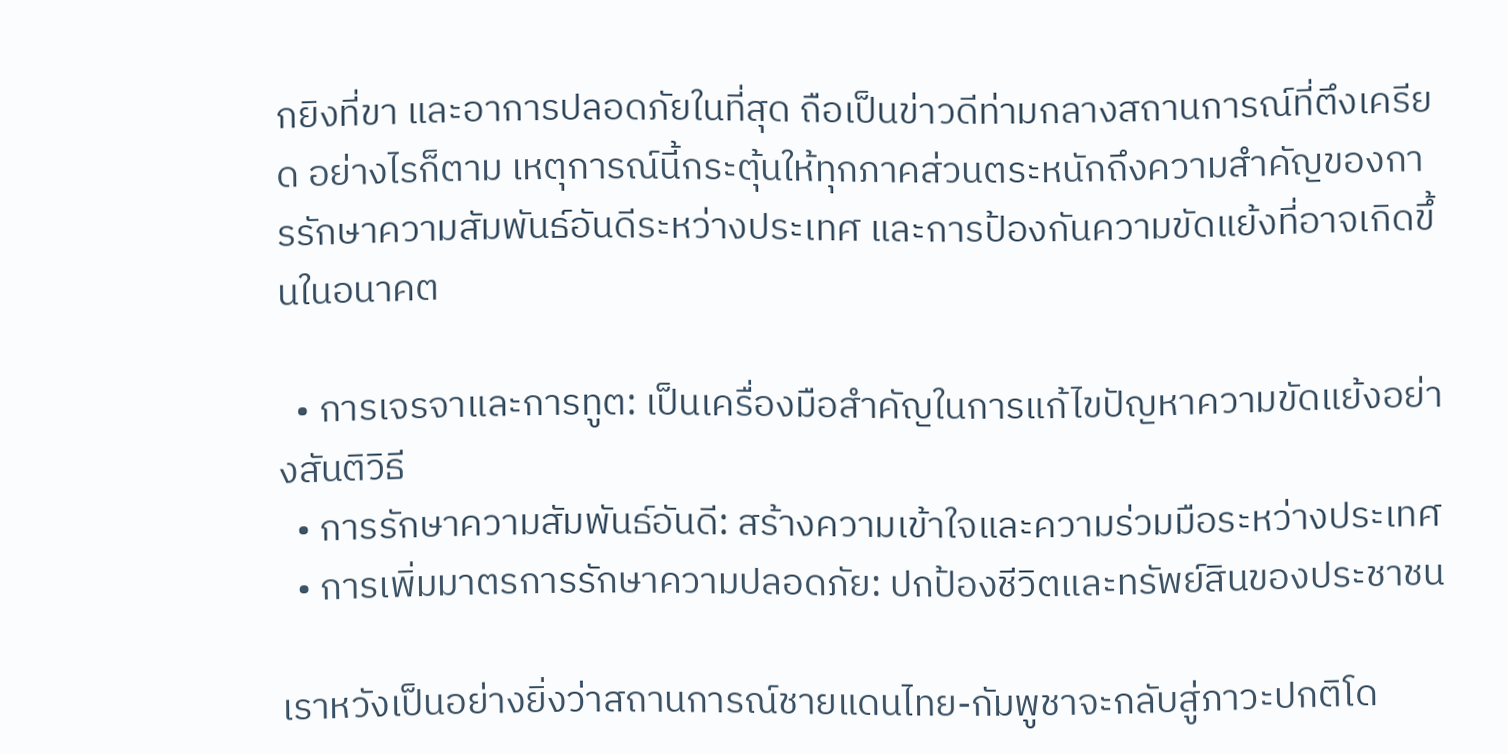กยิงที่ขา และอาการปลอดภัยในที่สุด ถือเป็นข่าวดีท่ามกลางสถานการณ์ที่ตึงเครียด อย่างไรก็ตาม เหตุการณ์นี้กระตุ้นให้ทุกภาคส่วนตระหนักถึงความสำคัญของการรักษาความสัมพันธ์อันดีระหว่างประเทศ และการป้องกันความขัดแย้งที่อาจเกิดขึ้นในอนาคต

  • การเจรจาและการทูต: เป็นเครื่องมือสำคัญในการแก้ไขปัญหาความขัดแย้งอย่างสันติวิธี
  • การรักษาความสัมพันธ์อันดี: สร้างความเข้าใจและความร่วมมือระหว่างประเทศ
  • การเพิ่มมาตรการรักษาความปลอดภัย: ปกป้องชีวิตและทรัพย์สินของประชาชน

เราหวังเป็นอย่างยิ่งว่าสถานการณ์ชายแดนไทย-กัมพูชาจะกลับสู่ภาวะปกติโด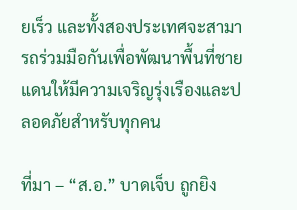ยเร็ว และทั้งสองประเทศจะสามารถร่วมมือกันเพื่อพัฒนาพื้นที่ชายแดนให้มีความเจริญรุ่งเรืองและปลอดภัยสำหรับทุกคน

ที่มา – “ส.อ.” บาดเจ็บ ถูกยิง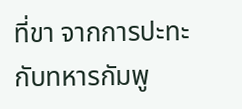ที่ขา จากการปะทะกับทหารกัมพู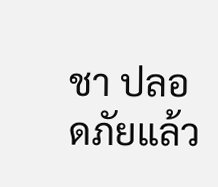ชา ปลอดภัยแล้ว